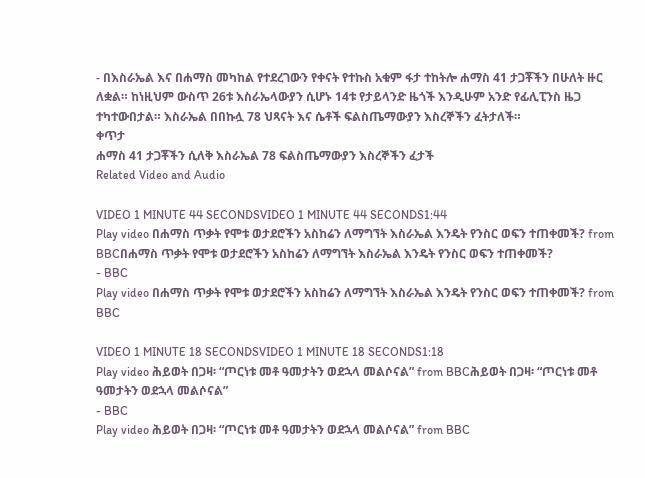- በእስራኤል እና በሐማስ መካከል የተደረገውን የቀናት የተኩስ አቁም ፋታ ተከትሎ ሐማስ 41 ታጋቾችን በሁለት ዙር ለቋል። ከነዚህም ውስጥ 26ቱ እስራኤላውያን ሲሆኑ 14ቱ የታይላንድ ዜጎች እንዲሁም አንድ የፊሊፒንስ ዜጋ ተካተውበታል። እስራኤል በበኩሏ 78 ህጻናት እና ሴቶች ፍልስጤማውያን እስረኞችን ፈትታለች።
ቀጥታ
ሐማስ 41 ታጋቾችን ሲለቅ እስራኤል 78 ፍልስጤማውያን እስረኞችን ፈታች
Related Video and Audio

VIDEO 1 MINUTE 44 SECONDSVIDEO 1 MINUTE 44 SECONDS1:44
Play video በሐማስ ጥቃት የሞቱ ወታደሮችን አስከሬን ለማግኘት እስራኤል እንዴት የንስር ወፍን ተጠቀመች? from BBCበሐማስ ጥቃት የሞቱ ወታደሮችን አስከሬን ለማግኘት እስራኤል እንዴት የንስር ወፍን ተጠቀመች?
- BBC
Play video በሐማስ ጥቃት የሞቱ ወታደሮችን አስከሬን ለማግኘት እስራኤል እንዴት የንስር ወፍን ተጠቀመች? from BBC

VIDEO 1 MINUTE 18 SECONDSVIDEO 1 MINUTE 18 SECONDS1:18
Play video ሕይወት በጋዛ፡ “ጦርነቱ መቶ ዓመታትን ወደኋላ መልሶናል” from BBCሕይወት በጋዛ፡ “ጦርነቱ መቶ ዓመታትን ወደኋላ መልሶናል”
- BBC
Play video ሕይወት በጋዛ፡ “ጦርነቱ መቶ ዓመታትን ወደኋላ መልሶናል” from BBC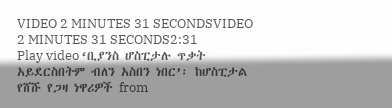VIDEO 2 MINUTES 31 SECONDSVIDEO 2 MINUTES 31 SECONDS2:31
Play video ‘ቢያንስ ሆስፒታሉ ጥቃት አይደርስበትም ብለን አስበን ነበር’፡ ከሆስፒታል የሸሹ የጋዛ ነዋሪዎች from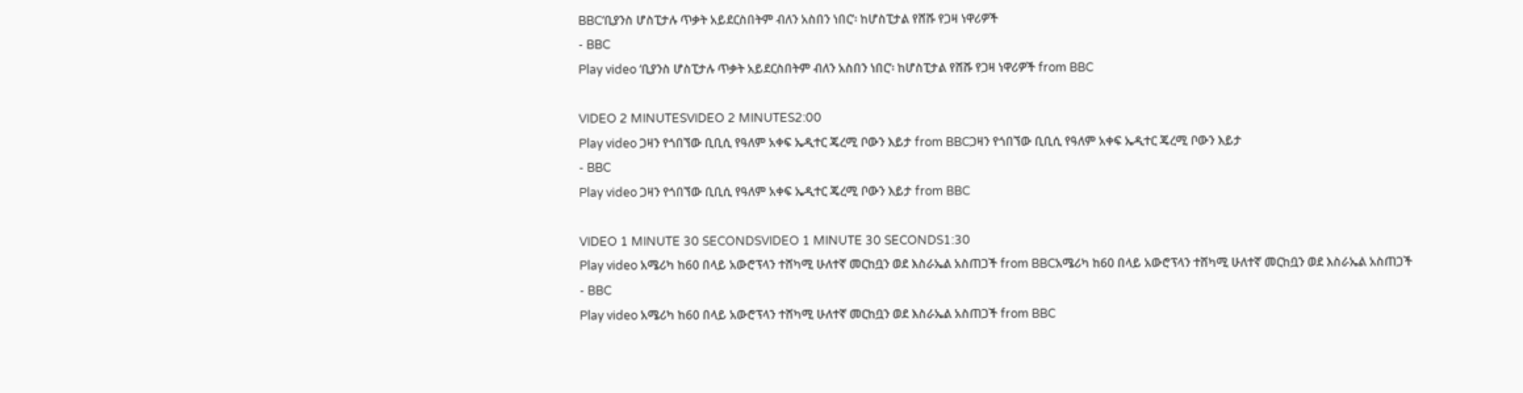BBC‘ቢያንስ ሆስፒታሉ ጥቃት አይደርስበትም ብለን አስበን ነበር’፡ ከሆስፒታል የሸሹ የጋዛ ነዋሪዎች
- BBC
Play video ‘ቢያንስ ሆስፒታሉ ጥቃት አይደርስበትም ብለን አስበን ነበር’፡ ከሆስፒታል የሸሹ የጋዛ ነዋሪዎች from BBC

VIDEO 2 MINUTESVIDEO 2 MINUTES2:00
Play video ጋዛን የጎበኘው ቢቢሲ የዓለም አቀፍ ኤዲተር ጄረሚ ቦውን እይታ from BBCጋዛን የጎበኘው ቢቢሲ የዓለም አቀፍ ኤዲተር ጄረሚ ቦውን እይታ
- BBC
Play video ጋዛን የጎበኘው ቢቢሲ የዓለም አቀፍ ኤዲተር ጄረሚ ቦውን እይታ from BBC

VIDEO 1 MINUTE 30 SECONDSVIDEO 1 MINUTE 30 SECONDS1:30
Play video አሜሪካ ከ60 በላይ አውሮፕላን ተሸካሚ ሁለተኛ መርከቧን ወደ እስራኤል አስጠጋች from BBCአሜሪካ ከ60 በላይ አውሮፕላን ተሸካሚ ሁለተኛ መርከቧን ወደ እስራኤል አስጠጋች
- BBC
Play video አሜሪካ ከ60 በላይ አውሮፕላን ተሸካሚ ሁለተኛ መርከቧን ወደ እስራኤል አስጠጋች from BBC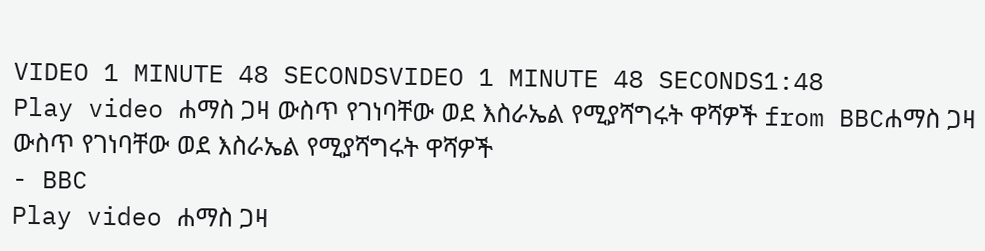VIDEO 1 MINUTE 48 SECONDSVIDEO 1 MINUTE 48 SECONDS1:48
Play video ሐማስ ጋዛ ውስጥ የገነባቸው ወደ እስራኤል የሚያሻግሩት ዋሻዎች from BBCሐማስ ጋዛ ውስጥ የገነባቸው ወደ እስራኤል የሚያሻግሩት ዋሻዎች
- BBC
Play video ሐማስ ጋዛ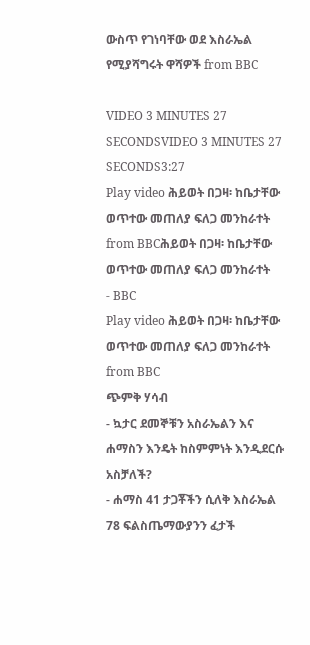ውስጥ የገነባቸው ወደ እስራኤል የሚያሻግሩት ዋሻዎች from BBC

VIDEO 3 MINUTES 27 SECONDSVIDEO 3 MINUTES 27 SECONDS3:27
Play video ሕይወት በጋዛ፡ ከቤታቸው ወጥተው መጠለያ ፍለጋ መንከራተት from BBCሕይወት በጋዛ፡ ከቤታቸው ወጥተው መጠለያ ፍለጋ መንከራተት
- BBC
Play video ሕይወት በጋዛ፡ ከቤታቸው ወጥተው መጠለያ ፍለጋ መንከራተት from BBC
ጭምቅ ሃሳብ
- ኳታር ደመኞቹን አስራኤልን እና ሐማስን እንዴት ከስምምነት እንዲደርሱ አስቻለች?
- ሐማስ 41 ታጋቾችን ሲለቅ እስራኤል 78 ፍልስጤማውያንን ፈታች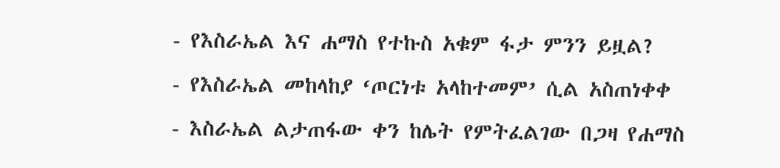- የእስራኤል እና ሐማስ የተኩስ አቁም ፋታ ምንን ይዟል?
- የእስራኤል መከላከያ ‘ጦርነቱ አላከተመም’ ሲል አስጠነቀቀ
- እስራኤል ልታጠፋው ቀን ከሌት የምትፈልገው በጋዛ የሐማስ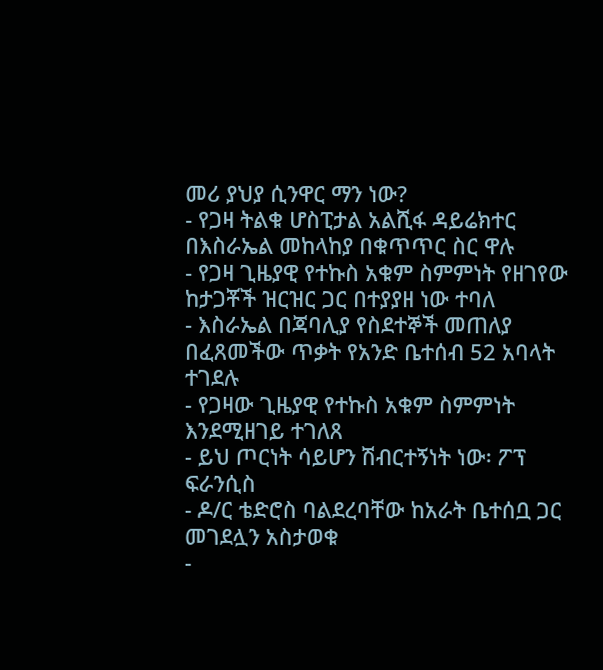መሪ ያህያ ሲንዋር ማን ነው?
- የጋዛ ትልቁ ሆስፒታል አልሺፋ ዳይሬክተር በእስራኤል መከላከያ በቁጥጥር ስር ዋሉ
- የጋዛ ጊዜያዊ የተኩስ አቁም ስምምነት የዘገየው ከታጋቾች ዝርዝር ጋር በተያያዘ ነው ተባለ
- እስራኤል በጃባሊያ የስደተኞች መጠለያ በፈጸመችው ጥቃት የአንድ ቤተሰብ 52 አባላት ተገደሉ
- የጋዛው ጊዜያዊ የተኩስ አቁም ስምምነት እንደሚዘገይ ተገለጸ
- ይህ ጦርነት ሳይሆን ሽብርተኝነት ነው፡ ፖፕ ፍራንሲስ
- ዶ/ር ቴድሮስ ባልደረባቸው ከአራት ቤተሰቧ ጋር መገደሏን አስታወቁ
-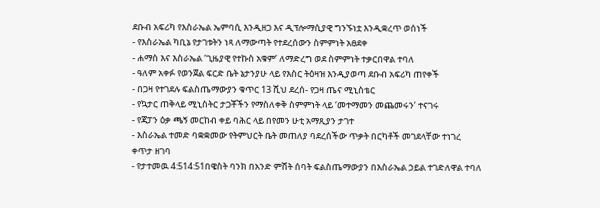ደቡብ አፍሪካ የእስራኤል ኤምባሲ እንዲዘጋ እና ዲፕሎማሲያዊ ግንኙነቷ እንዲቋረጥ ወሰነች
- የእስራኤል ካቢኔ የታገቱትን ነጻ ለማውጣት የተደረሰውን ስምምነት አፀደቀ
- ሐማስ እና እስራኤል ‘ጊዜያዊ የተኩስ አቁም’ ለማድረግ ወደ ስምምነት ተቃርበዋል ተባለ
- ዓለም አቀፉ የወንጀል ፍርድ ቤት ኔታንያሁ ላይ የእስር ትዕዛዝ እንዲያወጣ ደቡብ አፍሪካ ጠየቀች
- በጋዛ የተገደሉ ፍልስጤማውያን ቁጥር 13 ሺህ ደረሰ- የጋዛ ጤና ሚኒስቴር
- የኳታር ጠቅላይ ሚኒስትር ታጋቾችን የማስለቀቅ ስምምነት ላይ ‘መተማመን መጨመሩን’ ተናገሩ
- የጃፓን ዕቃ ጫኝ መርከብ ቀይ ባሕር ላይ በየመን ሁቲ አማጺያን ታገተ
- እስራኤል ተመድ ባቋቋመው የትምህርት ቤት መጠለያ ባደረሰችው ጥቃት በርካቶች መገደላቸው ተነገረ
ቀጥታ ዘገባ
- የታተመዉ 4:514:51በዌስት ባንክ በአንድ ምሸት ሰባት ፍልስጤማውያን በእስራኤል ኃይል ተገድለዋል ተባለ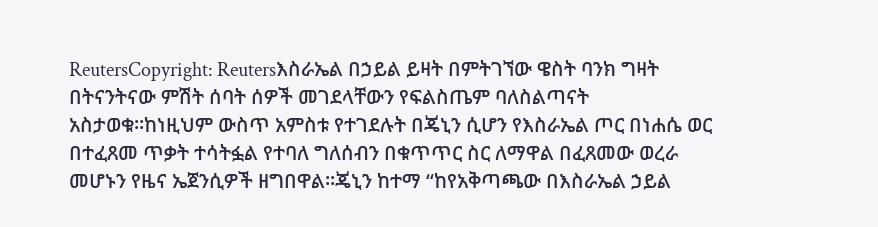ReutersCopyright: Reutersእስራኤል በኃይል ይዛት በምትገኘው ዌስት ባንክ ግዛት በትናንትናው ምሽት ሰባት ሰዎች መገደላቸውን የፍልስጤም ባለስልጣናት አስታወቁ።ከነዚህም ውስጥ አምስቱ የተገደሉት በጄኒን ሲሆን የእስራኤል ጦር በነሐሴ ወር በተፈጸመ ጥቃት ተሳትፏል የተባለ ግለሰብን በቁጥጥር ስር ለማዋል በፈጸመው ወረራ መሆኑን የዜና ኤጀንሲዎች ዘግበዋል።ጄኒን ከተማ “ከየአቅጣጫው በእስራኤል ኃይል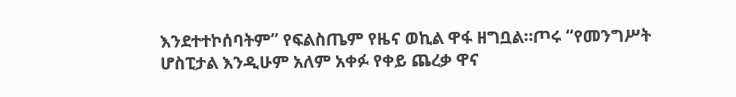እንደተተኮሰባትም” የፍልስጤም የዜና ወኪል ዋፋ ዘግቧል።ጦሩ “የመንግሥት ሆስፒታል እንዲሁም አለም አቀፉ የቀይ ጨረቃ ዋና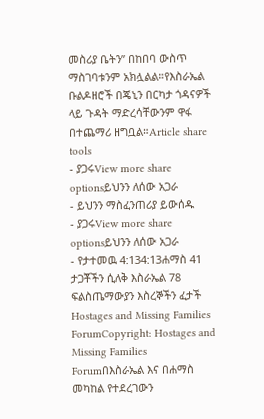መስሪያ ቤትን” በከበባ ውስጥ ማስገባቱንም አክሏልል።የእስራኤል ቡልዶዘሮች በጄኒን በርካታ ጎዳናዎች ላይ ጉዳት ማድረሳቸውንም ዋፋ በተጨማሪ ዘግቧል።Article share tools
- ያጋሩView more share optionsይህንን ለሰው አጋራ
- ይህንን ማስፈንጠሪያ ይውሰዱ
- ያጋሩView more share optionsይህንን ለሰው አጋራ
- የታተመዉ 4:134:13ሐማስ 41 ታጋቾችን ሲለቅ እስራኤል 78 ፍልስጤማውያን እስረኞችን ፈታች
Hostages and Missing Families ForumCopyright: Hostages and Missing Families Forumበእስራኤል እና በሐማስ መካከል የተደረገውን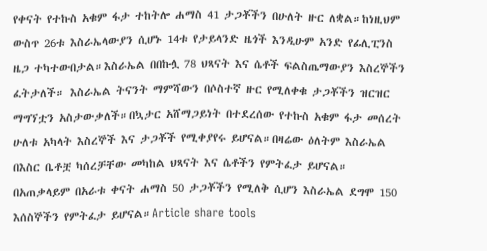የቀናት የተኩስ አቁም ፋታ ተከትሎ ሐማስ 41 ታጋቾችን በሁለት ዙር ለቋል።ከነዚህም ውስጥ 26ቱ እስራኤላውያን ሲሆኑ 14ቱ የታይላንድ ዜጎች እንዲሁም አንድ የፊሊፒንስ ዜጋ ተካተውበታል።እስራኤል በበኩሏ 78 ህጻናት እና ሴቶች ፍልስጤማውያን እስረኞችን ፈትታለች። እስራኤል ትናንት ማምሻውን በሶስተኛ ዙር የሚለቀቁ ታጋቾችን ዝርዝር ማግኘቷን አስታውቃለች።በኳታር አሸማጋይነት በተደረሰው የተኩስ አቁም ፋታ መሰረት ሁለቱ አካላት እስረኞች እና ታጋቾች የሚቀያየሩ ይሆናል።በዛሬው ዕለትም እስራኤል በእስር ቤቶቿ ካሰረቻቸው መካከል ህጻናት እና ሴቶችን የምትፈታ ይሆናል። በአጠቃላይም በአራቱ ቀናት ሐማስ 50 ታጋቾችን የሚለቅ ሲሆን እስራኤል ደግሞ 150 እሰስኞችን የምትፈታ ይሆናል።Article share tools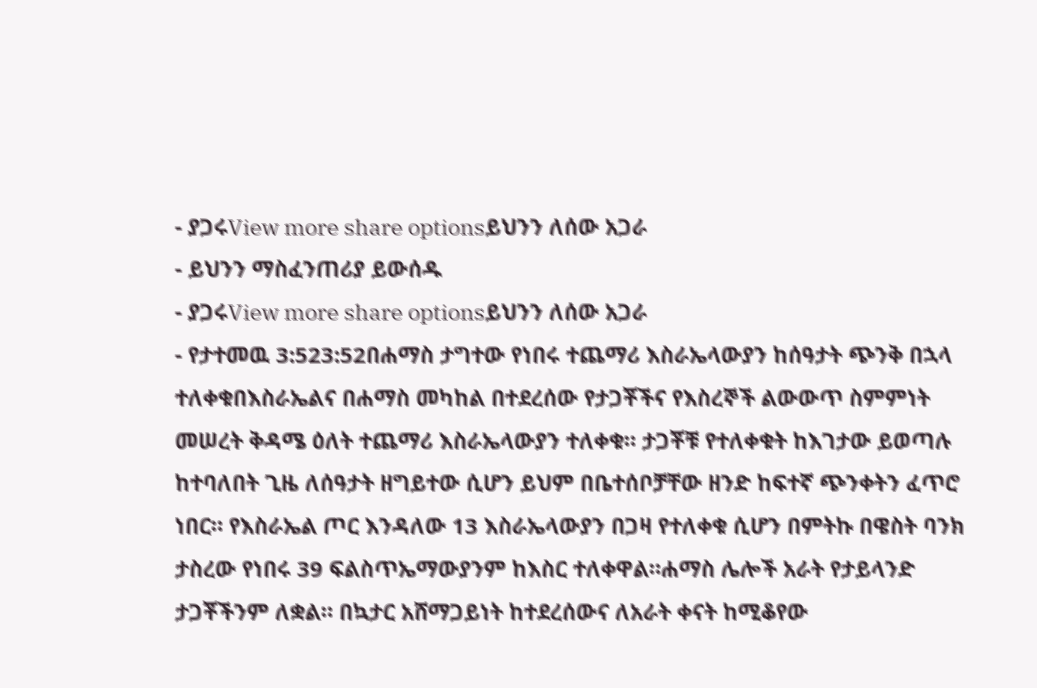- ያጋሩView more share optionsይህንን ለሰው አጋራ
- ይህንን ማስፈንጠሪያ ይውሰዱ
- ያጋሩView more share optionsይህንን ለሰው አጋራ
- የታተመዉ 3:523:52በሐማስ ታግተው የነበሩ ተጨማሪ እስራኤላውያን ከሰዓታት ጭንቅ በኋላ ተለቀቁበእስራኤልና በሐማስ መካከል በተደረሰው የታጋቾችና የእስረኞች ልውውጥ ስምምነት መሠረት ቅዳሜ ዕለት ተጨማሪ እስራኤላውያን ተለቀቁ። ታጋቾቹ የተለቀቁት ከእገታው ይወጣሉ ከተባለበት ጊዜ ለሰዓታት ዘግይተው ሲሆን ይህም በቤተሰቦቻቸው ዘንድ ከፍተኛ ጭንቀትን ፈጥሮ ነበር። የእስራኤል ጦር እንዳለው 13 እስራኤላውያን በጋዛ የተለቀቁ ሲሆን በምትኩ በዌስት ባንክ ታስረው የነበሩ 39 ፍልስጥኤማውያንም ከእስር ተለቀዋል።ሐማስ ሌሎች አራት የታይላንድ ታጋቾችንም ለቋል። በኳታር አሸማጋይነት ከተደረሰውና ለአራት ቀናት ከሚቆየው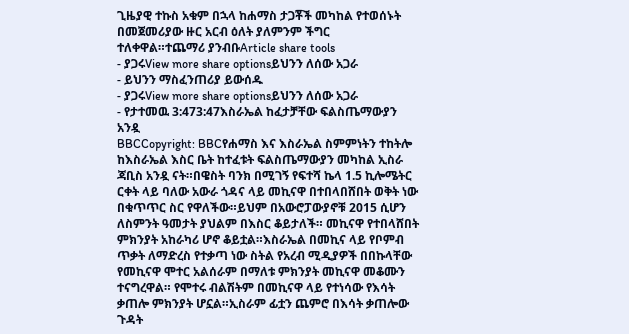ጊዜያዊ ተኩስ አቁም በኋላ ከሐማስ ታጋቾች መካከል የተወሰኑት በመጀመሪያው ዙር አርብ ዕለት ያለምንም ችግር ተለቀዋል።ተጨማሪ ያንብቡArticle share tools
- ያጋሩView more share optionsይህንን ለሰው አጋራ
- ይህንን ማስፈንጠሪያ ይውሰዱ
- ያጋሩView more share optionsይህንን ለሰው አጋራ
- የታተመዉ 3:473:47እስራኤል ከፈታቻቸው ፍልስጤማውያን አንዷ
BBCCopyright: BBCየሐማስ እና እስራኤል ስምምነትን ተከትሎ ከእስራኤል እስር ቤት ከተፈቱት ፍልስጤማውያን መካከል ኢስራ ጃቢስ አንዷ ናት።በዌስት ባንክ በሚገኝ የፍተሻ ኬላ 1.5 ኪሎሜትር ርቀት ላይ ባለው አውራ ጎዳና ላይ መኪናዋ በተበላበሸበት ወቅት ነው በቁጥጥር ስር የዋለችው።ይህም በአውሮፓውያኖቹ 2015 ሲሆን ለስምንት ዓመታት ያህልም በእስር ቆይታለች። መኪናዋ የተበላሸበት ምክንያት አከራካሪ ሆኖ ቆይቷል።እስራኤል በመኪና ላይ የቦምብ ጥቃት ለማድረስ የተቃጣ ነው ስትል የአረብ ሚዲያዎች በበኩላቸው የመኪናዋ ሞተር አልሰራም በማለቱ ምክንያት መኪናዋ መቆሙን ተናግረዋል። የሞተሩ ብልሽትም በመኪናዋ ላይ የተነሳው የእሳት ቃጠሎ ምክንያት ሆኗል።ኢስራም ፊቷን ጨምሮ በእሳት ቃጠሎው ጉዳት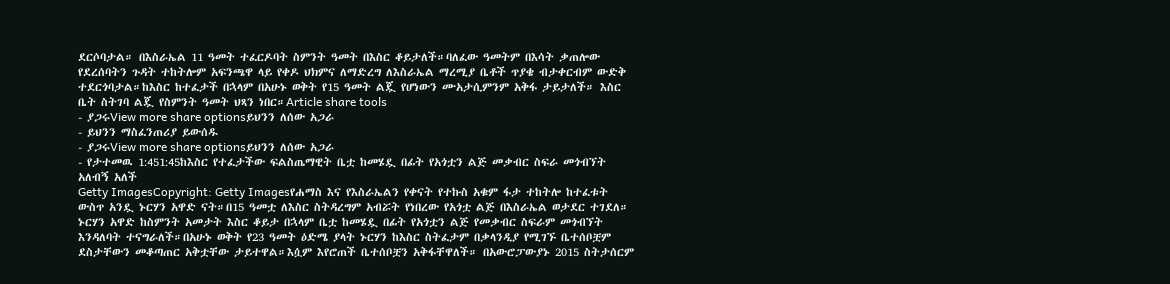ደርሶባታል። በእስራኤል 11 ዓመት ተፈርዶባት ስምንት ዓመት በእስር ቆይታለች።ባለፈው ዓመትም በእሳት ቃጠሎው የደረሰባትን ጉዳት ተከትሎም አፍንጫዋ ላይ የቀዶ ህክምና ለማድረግ ለእስራኤል ማረሚያ ቤቶች ጥያቄ ብታቀርብም ውድቅ ተደርጎባታል።ከእስር ከተፈታች በኋላም በአሁኑ ወቅት የ15 ዓመት ልጇ የሆነውን ሙአታሲምንም አቅፋ ታይታለች። እስር ቤት ስትገባ ልጇ የስምንት ዓመት ህጻን ነበር።Article share tools
- ያጋሩView more share optionsይህንን ለሰው አጋራ
- ይህንን ማስፈንጠሪያ ይውሰዱ
- ያጋሩView more share optionsይህንን ለሰው አጋራ
- የታተመዉ 1:451:45ከእስር የተፈታችው ፍልስጤማዊት ቤቷ ከመሄዷ በፊት የአጎቷን ልጅ መቃብር ስፍራ መጎብኘት አለብኝ አለች
Getty ImagesCopyright: Getty Imagesየሐማስ እና የእስራኤልን የቀናት የተኩስ አቁም ፋታ ተከትሎ ከተፈቱት ውስጥ አንዷ ኑርሃን አዋድ ናት።በ15 ዓመቷ ለእስር ስትዳረግም አብሯት የነበረው የአጎቷ ልጅ በእስራኤል ወታደር ተገደለ። ኑርሃን አዋድ ከስምንት አመታት እስር ቆይታ በኋላም ቤቷ ከመሄዷ በፊት የአጎቷን ልጅ የመቃብር ስፍራም መጎብኘት እንዳለባት ተናግራለች።በአሁኑ ወቅት የ23 ዓመት ዕድሜ ያላት ኑርሃን ከእስር ስትፈታም በቃላንዲያ የሚገኙ ቤተሰቦቿም ደስታቸውን መቆጣጠር አቅቷቸው ታይተዋል።እሷም እየሮጠች ቤተሰቦቿን አቅፋቸዋለች። በአውሮፓውያኑ 2015 ስትታሰርም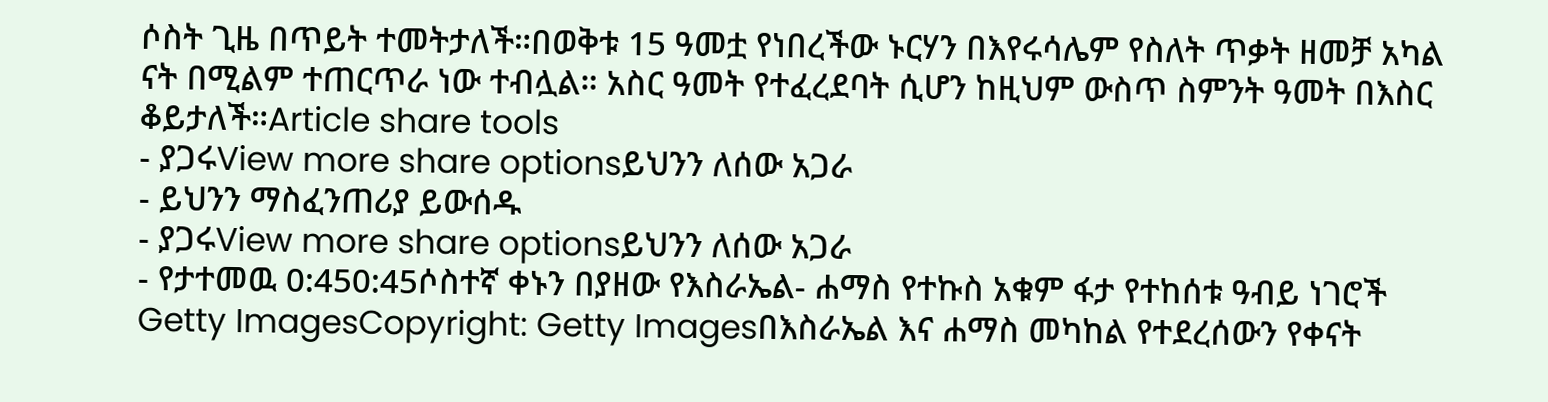ሶስት ጊዜ በጥይት ተመትታለች።በወቅቱ 15 ዓመቷ የነበረችው ኑርሃን በእየሩሳሌም የስለት ጥቃት ዘመቻ አካል ናት በሚልም ተጠርጥራ ነው ተብሏል። አስር ዓመት የተፈረደባት ሲሆን ከዚህም ውስጥ ስምንት ዓመት በእስር ቆይታለች።Article share tools
- ያጋሩView more share optionsይህንን ለሰው አጋራ
- ይህንን ማስፈንጠሪያ ይውሰዱ
- ያጋሩView more share optionsይህንን ለሰው አጋራ
- የታተመዉ 0:450:45ሶስተኛ ቀኑን በያዘው የእስራኤል- ሐማስ የተኩስ አቁም ፋታ የተከሰቱ ዓብይ ነገሮች
Getty ImagesCopyright: Getty Imagesበእስራኤል እና ሐማስ መካከል የተደረሰውን የቀናት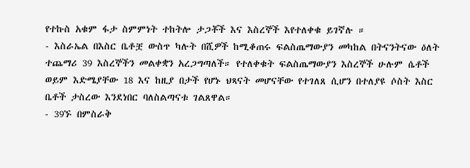የተኩስ አቁም ፋታ ስምምነት ተከትሎ ታጋቾች እና እስረኞች እየተለቀቁ ይገኛሉ ።
- እስራኤል በእስር ቤቶቿ ውስጥ ካሉት በሺዎች ከሚቆጠሩ ፍልስጤማውያን መካከል በትናንትናው ዕለት ተጨማሪ 39 እስረኞችን መልቀቋን አረጋግጣለች። የተለቀቁት ፍልስጤማውያን እስረኞች ሁሉም ሴቶች ወይም እድሜያቸው 18 እና ከዚያ በታች የሆኑ ህጻናት መሆናቸው የተገለጸ ሲሆን በተለያዩ ሶስት እስር ቤቶች ታስረው እንደነበር ባለስልጣናቱ ገልጸዋል።
- 39ኙ በምስራቅ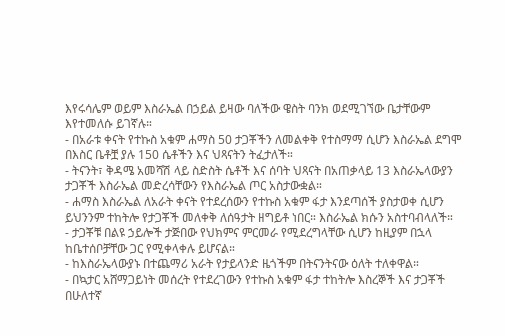እየሩሳሌም ወይም እስራኤል በኃይል ይዛው ባለችው ዌስት ባንክ ወደሚገኘው ቤታቸውም እየተመለሱ ይገኛሉ።
- በአራቱ ቀናት የተኩስ አቁም ሐማስ 50 ታጋቾችን ለመልቀቅ የተስማማ ሲሆን እስራኤል ደግሞ በእስር ቤቶቿ ያሉ 150 ሴቶችን እና ህጻናትን ትፈታለች።
- ትናንት፣ ቅዳሜ አመሻሽ ላይ ስድስት ሴቶች እና ሰባት ህጻናት በአጠቃላይ 13 እስራኤላውያን ታጋቾች እስራኤል መድረሳቸውን የእስራኤል ጦር አስታውቋል።
- ሐማስ እስራኤል ለአራት ቀናት የተደረሰውን የተኩስ አቁም ፋታ እንደጣሰች ያስታወቀ ሲሆን ይህንንም ተከትሎ የታጋቾች መለቀቅ ለሰዓታት ዘግይቶ ነበር። እስራኤል ክሱን አስተባብላለች።
- ታጋቾቹ በልዩ ኃይሎች ታጅበው የህክምና ምርመራ የሚደረግላቸው ሲሆን ከዚያም በኋላ ከቤተሰቦቻቸው ጋር የሚቀላቀሉ ይሆናል።
- ከእስራኤላውያኑ በተጨማሪ አራት የታይላንድ ዜጎችም በትናንትናው ዕለት ተለቀዋል።
- በኳታር አሸማጋይነት መሰረት የተደረገውን የተኩስ አቁም ፋታ ተከትሎ እስረኞች እና ታጋቾች በሁለተኛ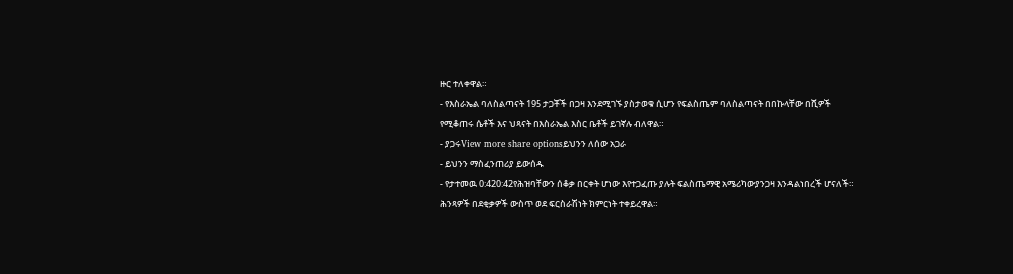ዙር ተለቀዋል።
- የእስራኤል ባለስልጣናት 195 ታጋቾች በጋዛ እንደሚገኙ ያስታወቁ ሲሆን የፍልስጤም ባለስልጣናት በበኩላቸው በሺዎች የሚቆጠሩ ሴቶች እና ህጻናት በእስራኤል እስር ቤቶች ይገኛሉ ብለዋል።
- ያጋሩView more share optionsይህንን ለሰው አጋራ
- ይህንን ማስፈንጠሪያ ይውሰዱ
- የታተመዉ 0:420:42የሕዝባቸውን ሰቆቃ በርቀት ሆነው እየተጋፈጡ ያሉት ፍልስጤማዊ አሜሪካውያንጋዛ እንዳልነበረች ሆናለች። ሕንጻዎች በደቂቃዎች ውስጥ ወደ ፍርስራሽነት ክምርነት ተቀይረዋል።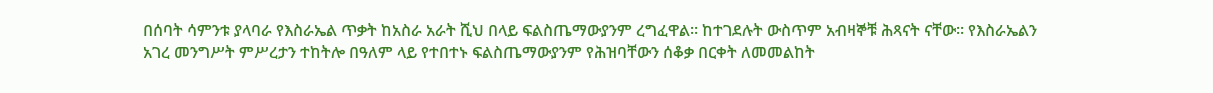በሰባት ሳምንቱ ያላባራ የእስራኤል ጥቃት ከአስራ አራት ሺህ በላይ ፍልስጤማውያንም ረግፈዋል። ከተገደሉት ውስጥም አብዛኞቹ ሕጻናት ናቸው። የእስራኤልን አገረ መንግሥት ምሥረታን ተከትሎ በዓለም ላይ የተበተኑ ፍልስጤማውያንም የሕዝባቸውን ሰቆቃ በርቀት ለመመልከት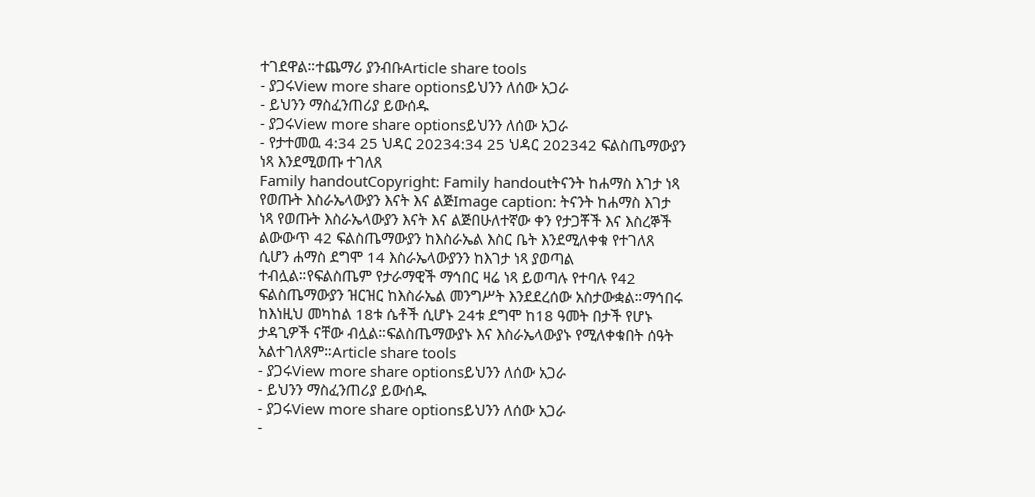ተገደዋል።ተጨማሪ ያንብቡArticle share tools
- ያጋሩView more share optionsይህንን ለሰው አጋራ
- ይህንን ማስፈንጠሪያ ይውሰዱ
- ያጋሩView more share optionsይህንን ለሰው አጋራ
- የታተመዉ 4:34 25 ህዳር 20234:34 25 ህዳር 202342 ፍልስጤማውያን ነጻ እንደሚወጡ ተገለጸ
Family handoutCopyright: Family handoutትናንት ከሐማስ እገታ ነጻ የወጡት እስራኤላውያን እናት እና ልጅImage caption: ትናንት ከሐማስ እገታ ነጻ የወጡት እስራኤላውያን እናት እና ልጅበሁለተኛው ቀን የታጋቾች እና እስረኞች ልውውጥ 42 ፍልስጤማውያን ከእስራኤል እስር ቤት እንደሚለቀቁ የተገለጸ ሲሆን ሐማስ ደግሞ 14 እስራኤላውያንን ከእገታ ነጻ ያወጣል ተብሏል።የፍልስጤም የታራማዊች ማኅበር ዛሬ ነጻ ይወጣሉ የተባሉ የ42 ፍልስጤማውያን ዝርዝር ከእስራኤል መንግሥት እንደደረሰው አስታውቋል።ማኅበሩ ከእነዚህ መካከል 18ቱ ሴቶች ሲሆኑ 24ቱ ደግሞ ከ18 ዓመት በታች የሆኑ ታዳጊዎች ናቸው ብሏል።ፍልስጤማውያኑ እና እስራኤላውያኑ የሚለቀቁበት ሰዓት አልተገለጸም።Article share tools
- ያጋሩView more share optionsይህንን ለሰው አጋራ
- ይህንን ማስፈንጠሪያ ይውሰዱ
- ያጋሩView more share optionsይህንን ለሰው አጋራ
-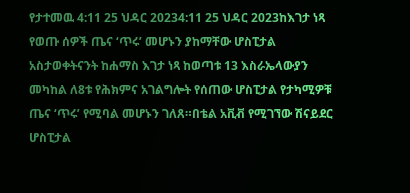የታተመዉ 4:11 25 ህዳር 20234:11 25 ህዳር 2023ከእገታ ነጻ የወጡ ሰዎች ጤና ‘ጥሩ’ መሆኑን ያከማቸው ሆስፒታል አስታወቀትናንት ከሐማስ እገታ ነጻ ከወጣቱ 13 እስራኤላውያን መካከል ለ8ቱ የሕክምና አገልግሎት የሰጠው ሆስፒታል የታካሚዎቹ ጤና ‘ጥሩ’ የሚባል መሆኑን ገለጸ።በቴል አቪቭ የሚገኘው ሽናይደር ሆስፒታል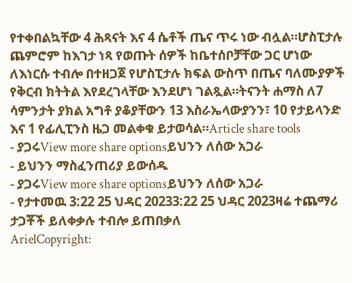የተቀበልኳቸው 4 ሕጻናት እና 4 ሴቶች ጤና ጥሩ ነው ብሏል።ሆስፒታሉ ጨምሮም ከእገታ ነጻ የወጡት ሰዎች ከቤተሰቦቻቸው ጋር ሆነው ለእነርሱ ተብሎ በተዘጋጀ የሆስፒታሉ ክፍል ውስጥ በጤና ባለሙያዎች የቅርብ ክትትል እየደረገላቸው እንደሆነ ገልጿል።ትናንት ሐማስ ለ7 ሳምንታት ያክል አግቶ ያቆያቸውን 13 እስራኤላውያንን፣ 10 የታይላንድ እና 1 የፊሊፒንስ ዜጋ መልቀቁ ይታወሳል።Article share tools
- ያጋሩView more share optionsይህንን ለሰው አጋራ
- ይህንን ማስፈንጠሪያ ይውሰዱ
- ያጋሩView more share optionsይህንን ለሰው አጋራ
- የታተመዉ 3:22 25 ህዳር 20233:22 25 ህዳር 2023ዛሬ ተጨማሪ ታጋቾች ይለቀቃሉ ተብሎ ይጠበቃለ
ArielCopyright: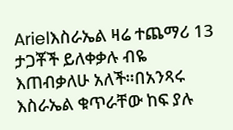Arielእስራኤል ዛሬ ተጨማሪ 13 ታጋቾች ይለቀቃሉ ብዬ እጠብቃለሁ አለች።በአንጻሩ እስራኤል ቁጥራቸው ከፍ ያሉ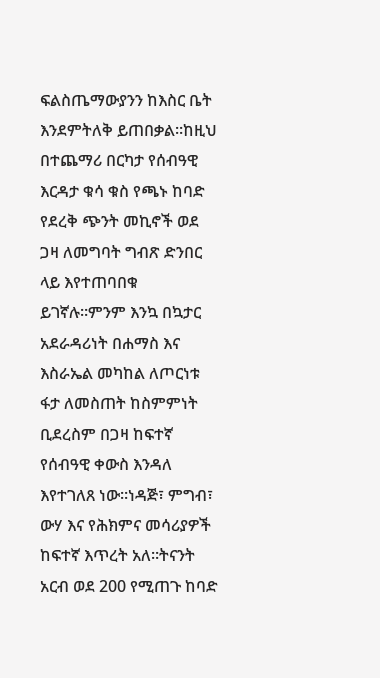ፍልስጤማውያንን ከእስር ቤት እንደምትለቅ ይጠበቃል።ከዚህ በተጨማሪ በርካታ የሰብዓዊ እርዳታ ቁሳ ቁስ የጫኑ ከባድ የደረቅ ጭንት መኪኖች ወደ ጋዛ ለመግባት ግብጽ ድንበር ላይ እየተጠባበቁ ይገኛሉ።ምንም እንኳ በኳታር አደራዳሪነት በሐማስ እና እስራኤል መካከል ለጦርነቱ ፋታ ለመስጠት ከስምምነት ቢደረስም በጋዛ ከፍተኛ የሰብዓዊ ቀውስ እንዳለ እየተገለጸ ነው።ነዳጅ፣ ምግብ፣ ውሃ እና የሕክምና መሳሪያዎች ከፍተኛ እጥረት አለ።ትናንት አርብ ወደ 200 የሚጠጉ ከባድ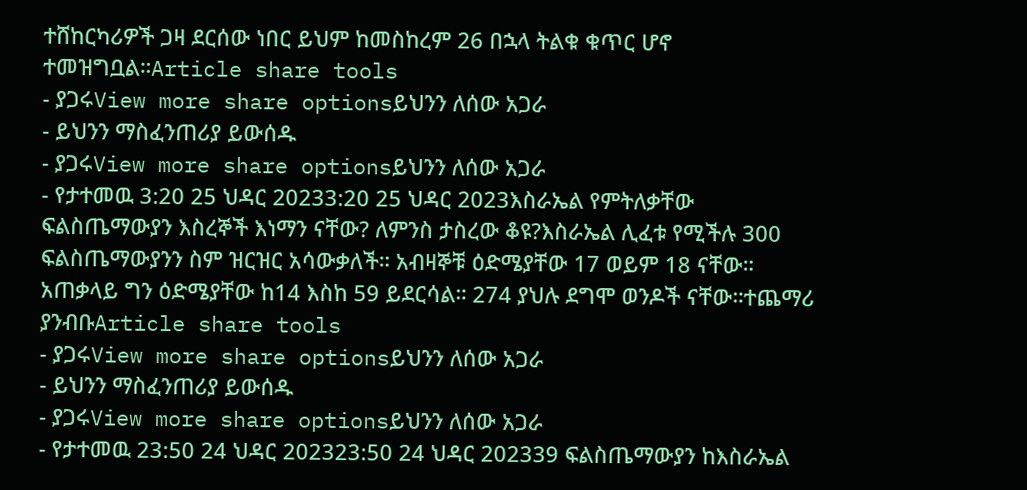ተሸከርካሪዎች ጋዛ ደርሰው ነበር ይህም ከመስከረም 26 በኋላ ትልቁ ቁጥር ሆኖ ተመዝግቧል።Article share tools
- ያጋሩView more share optionsይህንን ለሰው አጋራ
- ይህንን ማስፈንጠሪያ ይውሰዱ
- ያጋሩView more share optionsይህንን ለሰው አጋራ
- የታተመዉ 3:20 25 ህዳር 20233:20 25 ህዳር 2023እስራኤል የምትለቃቸው ፍልስጤማውያን እስረኞች እነማን ናቸው? ለምንስ ታስረው ቆዩ?እስራኤል ሊፈቱ የሚችሉ 300 ፍልስጤማውያንን ስም ዝርዝር አሳውቃለች። አብዛኞቹ ዕድሜያቸው 17 ወይም 18 ናቸው። አጠቃላይ ግን ዕድሜያቸው ከ14 እስከ 59 ይደርሳል። 274 ያህሉ ደግሞ ወንዶች ናቸው።ተጨማሪ ያንብቡArticle share tools
- ያጋሩView more share optionsይህንን ለሰው አጋራ
- ይህንን ማስፈንጠሪያ ይውሰዱ
- ያጋሩView more share optionsይህንን ለሰው አጋራ
- የታተመዉ 23:50 24 ህዳር 202323:50 24 ህዳር 202339 ፍልስጤማውያን ከእስራኤል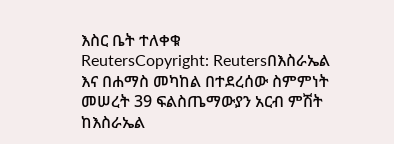እስር ቤት ተለቀቁ
ReutersCopyright: Reutersበእስራኤል እና በሐማስ መካከል በተደረሰው ስምምነት መሠረት 39 ፍልስጤማውያን አርብ ምሽት ከእስራኤል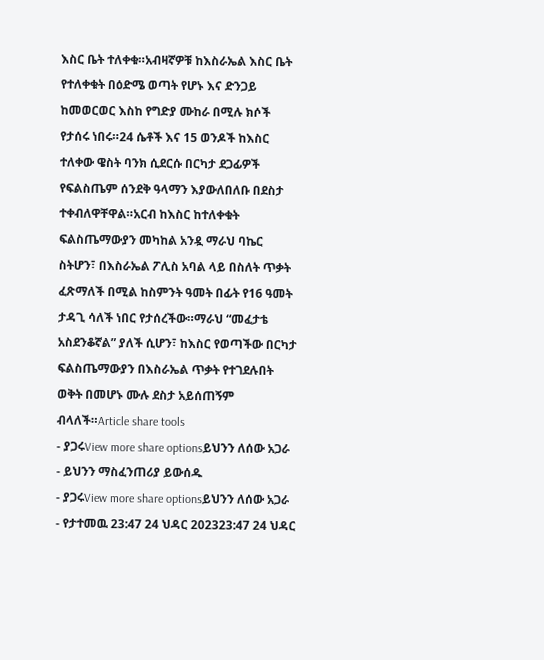እስር ቤት ተለቀቁ።አብዛኛዎቹ ከእስራኤል እስር ቤት የተለቀቁት በዕድሜ ወጣት የሆኑ እና ድንጋይ ከመወርወር እስከ የግድያ ሙከራ በሚሉ ክሶች የታሰሩ ነበሩ።24 ሴቶች እና 15 ወንዶች ከእስር ተለቀው ዌስት ባንክ ሲደርሱ በርካታ ደጋፊዎች የፍልስጤም ሰንደቅ ዓላማን እያውለበለቡ በደስታ ተቀብለዋቸዋል።አርብ ከእስር ከተለቀቁት ፍልስጤማውያን መካከል አንዷ ማራህ ባኬር ስትሆን፣ በእስራኤል ፖሊስ አባል ላይ በስለት ጥቃት ፈጽማለች በሚል ከስምንት ዓመት በፊት የ16 ዓመት ታዳጊ ሳለች ነበር የታሰረችው።ማራህ “መፈታቴ አስደንቆኛል” ያለች ሲሆን፣ ከእስር የወጣችው በርካታ ፍልስጤማውያን በእስራኤል ጥቃት የተገደሉበት ወቅት በመሆኑ ሙሉ ደስታ አይሰጠኝም ብላለች።Article share tools
- ያጋሩView more share optionsይህንን ለሰው አጋራ
- ይህንን ማስፈንጠሪያ ይውሰዱ
- ያጋሩView more share optionsይህንን ለሰው አጋራ
- የታተመዉ 23:47 24 ህዳር 202323:47 24 ህዳር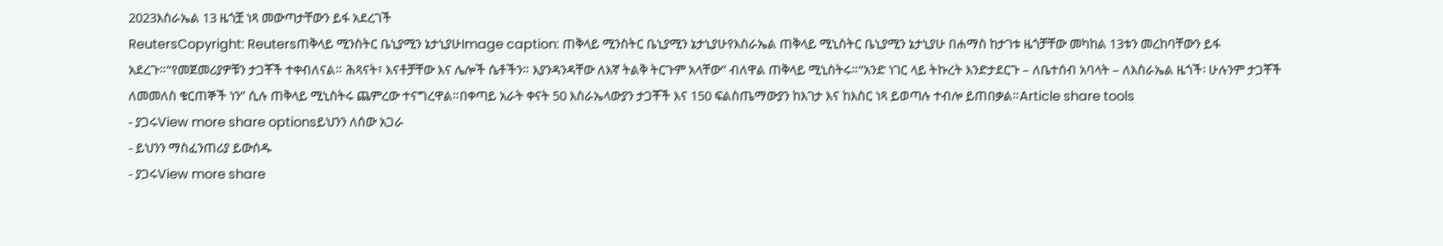2023እስራኤል 13 ዜጎቿ ነጻ መውጣታቸውን ይፋ አደረገች
ReutersCopyright: Reutersጠቅላይ ሚንስትር ቤኒያሚን ኔታኒያሁImage caption: ጠቅላይ ሚንስትር ቤኒያሚን ኔታኒያሁየእስራኤል ጠቅላይ ሚኒስትር ቤኒያሚን ኔታኒያሁ በሐማስ ከታገቱ ዜጎቻቸው መካከል 13ቱን መረከባቸውን ይፋ አደረጉ።“የመጀመሪያዎቹን ታጋቾች ተቀብለናል። ሕጻናት፣ እናቶቻቸው እና ሌሎች ሴቶችን። እያንዳንዳቸው ለእኛ ትልቅ ትርጉም አላቸው” ብለዋል ጠቅላይ ሚኒስትሩ።“አንድ ነገር ላይ ትኩረት እንድታደርጉ – ለቤተሰብ አባላት – ለእስራኤል ዜጎች፡ ሁሉንም ታጋቾች ለመመለስ ቁርጠኞች ነን” ሲሉ ጠቅላይ ሚኒስትሩ ጨምረው ተናግረዋል።በቀጣይ አራት ቀናት 50 እስራኤላውያን ታጋቾች እና 150 ፍልስጤማውያን ከእገታ እና ከእስር ነጻ ይወጣሉ ተብሎ ይጠበቃል።Article share tools
- ያጋሩView more share optionsይህንን ለሰው አጋራ
- ይህንን ማስፈንጠሪያ ይውሰዱ
- ያጋሩView more share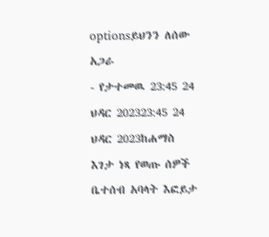optionsይህንን ለሰው አጋራ
- የታተመዉ 23:45 24 ህዳር 202323:45 24 ህዳር 2023ከሐማስ እገታ ነጻ የወጡ ሰዎች ቤተሰብ አባላት እፎይታ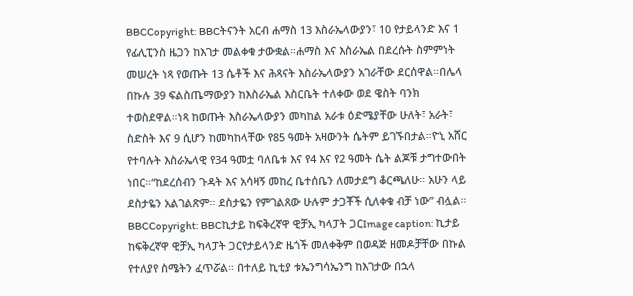BBCCopyright: BBCትናንት አርብ ሐማስ 13 እስራኤላውያን፣ 10 የታይላንድ እና 1 የፊሊፒንስ ዜጋን ከእገታ መልቀቁ ታውቋል።ሐማስ እና እስራኤል በደረሱት ስምምነት መሠረት ነጻ የወጡት 13 ሴቶች እና ሕጻናት እስራኤላውያን አገራቸው ደርሰዋል።በሌላ በኩሉ 39 ፍልስጤማውያን ከእስራኤል እስርቤት ተለቀው ወደ ዌስት ባንክ ተወስደዋል።ነጻ ከወጡት እስራኤላውያን መካከል አራቱ ዕድሜያቸው ሁለት፣ አራት፣ ስድስት እና 9 ሲሆን ከመካከላቸው የ85 ዓመት አዛውንት ሴትም ይገኙበታል።ዮኒ አሸር የተባሉት እስራኤላዊ የ34 ዓመቷ ባለቤቱ እና የ4 እና የ2 ዓመት ሴት ልጆቹ ታግተውበት ነበር።“ከደረሰብን ጉዳት እና አሳዛኝ መከረ ቤተሰቤን ለመታደግ ቆርጫለሁ። አሁን ላይ ደስታዬን አልገልጽም። ደስታዬን የምገልጸው ሁሉም ታጋቾች ሲለቀቁ ብቻ ነው” ብሏል።
BBCCopyright: BBCኪታይ ከፍቅረኛዋ ዊቻኢ ካላፓት ጋርImage caption: ኪታይ ከፍቅረኛዋ ዊቻኢ ካላፓት ጋርየታይላንድ ዜጎች መለቀቅም በወዳጅ ዘመዶቻቸው በኩል የተለያየ ስሜትን ፈጥሯል። በተለይ ኪቲያ ቱኤንግሳኤንግ ከእገታው በኋላ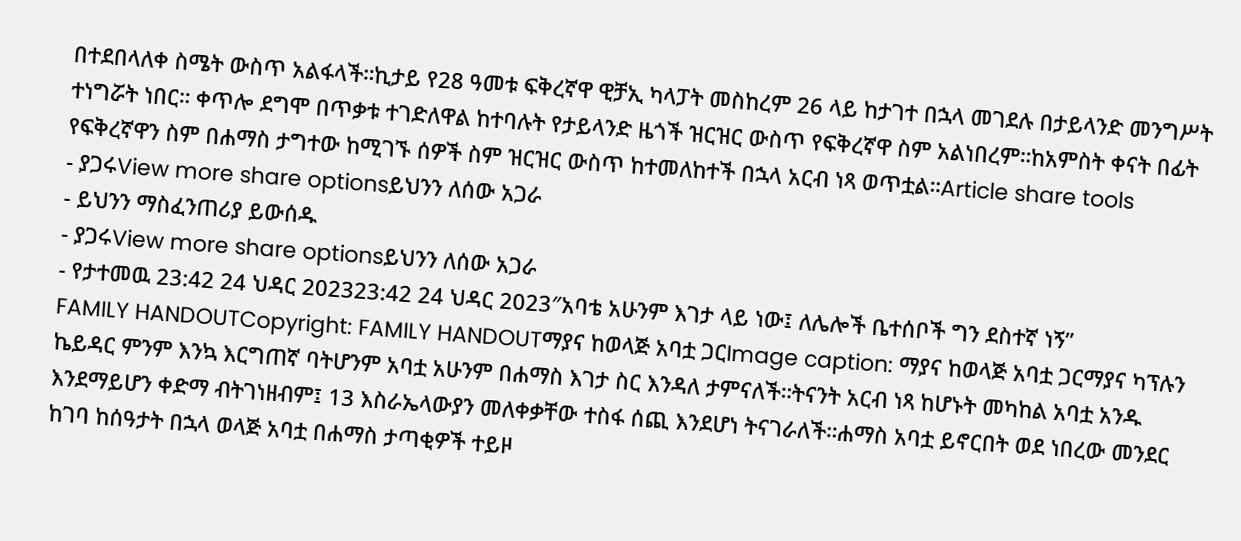በተደበላለቀ ስሜት ውስጥ አልፋላች።ኪታይ የ28 ዓመቱ ፍቅረኛዋ ዊቻኢ ካላፓት መስከረም 26 ላይ ከታገተ በኋላ መገደሉ በታይላንድ መንግሥት ተነግሯት ነበር። ቀጥሎ ደግሞ በጥቃቱ ተገድለዋል ከተባሉት የታይላንድ ዜጎች ዝርዝር ውስጥ የፍቅረኛዋ ስም አልነበረም።ከአምስት ቀናት በፊት የፍቅረኛዋን ስም በሐማስ ታግተው ከሚገኙ ሰዎች ስም ዝርዝር ውስጥ ከተመለከተች በኋላ አርብ ነጻ ወጥቷል።Article share tools
- ያጋሩView more share optionsይህንን ለሰው አጋራ
- ይህንን ማስፈንጠሪያ ይውሰዱ
- ያጋሩView more share optionsይህንን ለሰው አጋራ
- የታተመዉ 23:42 24 ህዳር 202323:42 24 ህዳር 2023″አባቴ አሁንም እገታ ላይ ነው፤ ለሌሎች ቤተሰቦች ግን ደስተኛ ነኝ”
FAMILY HANDOUTCopyright: FAMILY HANDOUTማያና ከወላጅ አባቷ ጋርImage caption: ማያና ከወላጅ አባቷ ጋርማያና ካፕሉን ኬይዳር ምንም እንኳ እርግጠኛ ባትሆንም አባቷ አሁንም በሐማስ እገታ ስር እንዳለ ታምናለች።ትናንት አርብ ነጻ ከሆኑት መካከል አባቷ አንዱ እንደማይሆን ቀድማ ብትገነዘብም፤ 13 እስራኤላውያን መለቀቃቸው ተስፋ ሰጪ እንደሆነ ትናገራለች።ሐማስ አባቷ ይኖርበት ወደ ነበረው መንደር ከገባ ከሰዓታት በኋላ ወላጅ አባቷ በሐማስ ታጣቂዎች ተይዞ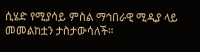ሲሄድ የሚያሳይ ምስል ማኅበራዊ ሚዲያ ላይ መመልከቷን ታስታውሳለች።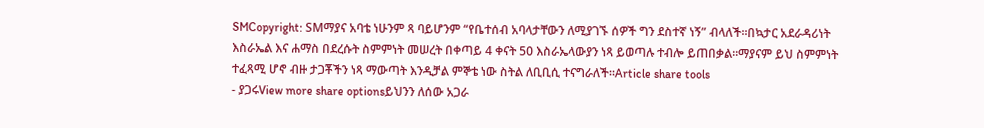SMCopyright: SMማያና አባቴ ነሁንም ጻ ባይሆንም “የቤተሰብ አባላታቸውን ለሚያገኙ ሰዎች ግን ደስተኛ ነኝ” ብላለች።በኳታር አደራዳሪነት እስራኤል እና ሐማስ በደረሱት ስምምነት መሠረት በቀጣይ 4 ቀናት 50 እስራኤላውያን ነጻ ይወጣሉ ተብሎ ይጠበቃል።ማያናም ይህ ስምምነት ተፈጻሚ ሆኖ ብዙ ታጋቾችን ነጻ ማውጣት እንዲቻል ምኞቴ ነው ስትል ለቢቢሲ ተናግራለች።Article share tools
- ያጋሩView more share optionsይህንን ለሰው አጋራ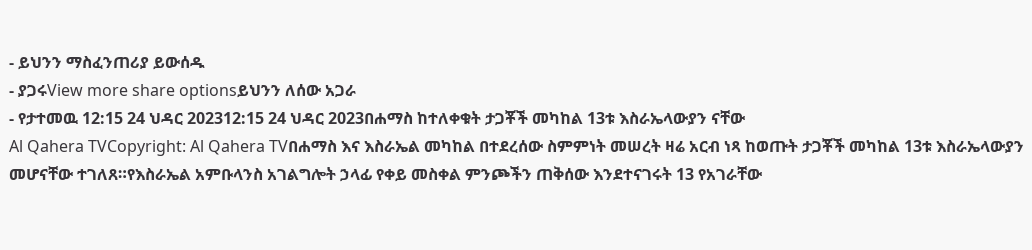- ይህንን ማስፈንጠሪያ ይውሰዱ
- ያጋሩView more share optionsይህንን ለሰው አጋራ
- የታተመዉ 12:15 24 ህዳር 202312:15 24 ህዳር 2023በሐማስ ከተለቀቁት ታጋቾች መካከል 13ቱ እስራኤላውያን ናቸው
Al Qahera TVCopyright: Al Qahera TVበሐማስ እና እስራኤል መካከል በተደረሰው ስምምነት መሠረት ዛሬ አርብ ነጻ ከወጡት ታጋቾች መካከል 13ቱ እስራኤላውያን መሆናቸው ተገለጸ።የእስራኤል አምቡላንስ አገልግሎት ኃላፊ የቀይ መስቀል ምንጮችን ጠቅሰው እንደተናገሩት 13 የአገራቸው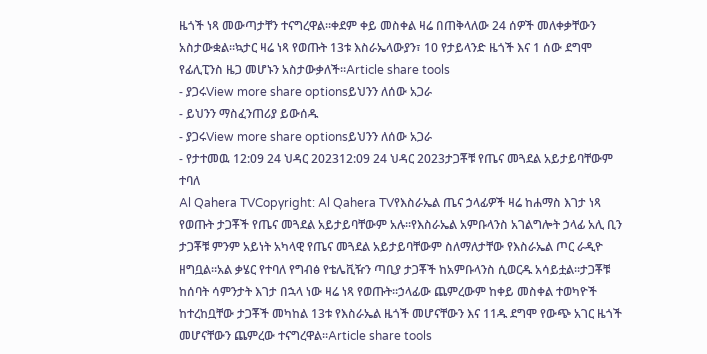ዜጎች ነጻ መውጣታቸን ተናግረዋል።ቀደም ቀይ መስቀል ዛሬ በጠቅላለው 24 ሰዎች መለቀቃቸውን አስታውቋል።ኳታር ዛሬ ነጻ የወጡት 13ቱ እስራኤላውያን፣ 10 የታይላንድ ዜጎች እና 1 ሰው ደግሞ የፊሊፒንስ ዜጋ መሆኑን አስታውቃለች።Article share tools
- ያጋሩView more share optionsይህንን ለሰው አጋራ
- ይህንን ማስፈንጠሪያ ይውሰዱ
- ያጋሩView more share optionsይህንን ለሰው አጋራ
- የታተመዉ 12:09 24 ህዳር 202312:09 24 ህዳር 2023ታጋቾቹ የጤና መጓደል አይታይባቸውም ተባለ
Al Qahera TVCopyright: Al Qahera TVየእስራኤል ጤና ኃላፊዎች ዛሬ ከሐማስ እገታ ነጻ የወጡት ታጋቾች የጤና መጓደል አይታይባቸውም አሉ።የእስራኤል አምቡላንስ አገልግሎት ኃላፊ አሊ ቢን ታጋቾቹ ምንም አይነት አካላዊ የጤና መጓደል አይታይባቸውም ስለማለታቸው የእስራኤል ጦር ራዲዮ ዘግቧል።አል ቃሄር የተባለ የግብፅ የቴሌቪዥን ጣቢያ ታጋቾች ከአምቡላንስ ሲወርዱ አሳይቷል።ታጋቾቹ ከሰባት ሳምንታት እገታ በኋላ ነው ዛሬ ነጻ የወጡት።ኃላፊው ጨምረውም ከቀይ መስቀል ተወካዮች ከተረከቧቸው ታጋቾች መካከል 13ቱ የእስራኤል ዜጎች መሆናቸውን እና 11ዱ ደግሞ የውጭ አገር ዜጎች መሆናቸውን ጨምረው ተናግረዋል።Article share tools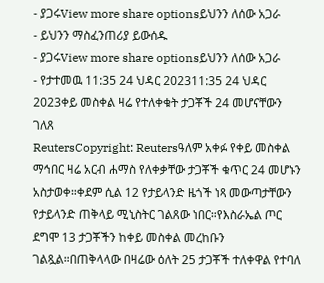- ያጋሩView more share optionsይህንን ለሰው አጋራ
- ይህንን ማስፈንጠሪያ ይውሰዱ
- ያጋሩView more share optionsይህንን ለሰው አጋራ
- የታተመዉ 11:35 24 ህዳር 202311:35 24 ህዳር 2023ቀይ መስቀል ዛሬ የተለቀቁት ታጋቾች 24 መሆናቸውን ገለጸ
ReutersCopyright: Reutersዓለም አቀፉ የቀይ መስቀል ማኅበር ዛሬ አርብ ሐማስ የለቀቃቸው ታጋቾች ቁጥር 24 መሆኑን አስታወቀ።ቀደም ሲል 12 የታይላንድ ዜጎች ነጻ መውጣታቸውን የታይላንድ ጠቅላይ ሚኒስትር ገልጸው ነበር።የእስራኤል ጦር ደግሞ 13 ታጋቾችን ከቀይ መስቀል መረከቡን ገልጿል።በጠቅላላው በዛሬው ዕለት 25 ታጋቾች ተለቀዋል የተባለ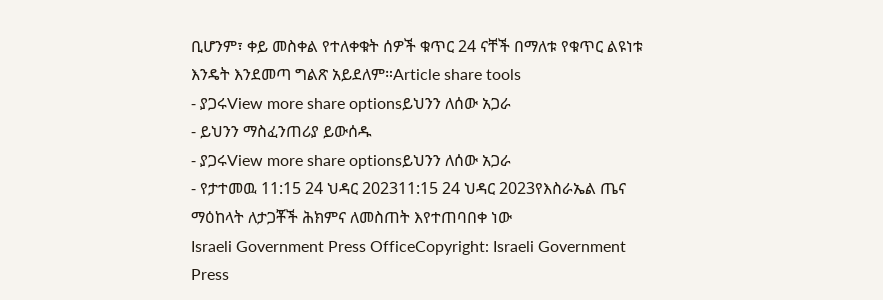ቢሆንም፣ ቀይ መስቀል የተለቀቁት ሰዎች ቁጥር 24 ናቸች በማለቱ የቁጥር ልዩነቱ እንዴት እንደመጣ ግልጽ አይደለም።Article share tools
- ያጋሩView more share optionsይህንን ለሰው አጋራ
- ይህንን ማስፈንጠሪያ ይውሰዱ
- ያጋሩView more share optionsይህንን ለሰው አጋራ
- የታተመዉ 11:15 24 ህዳር 202311:15 24 ህዳር 2023የእስራኤል ጤና ማዕከላት ለታጋቾች ሕክምና ለመስጠት እየተጠባበቀ ነው
Israeli Government Press OfficeCopyright: Israeli Government Press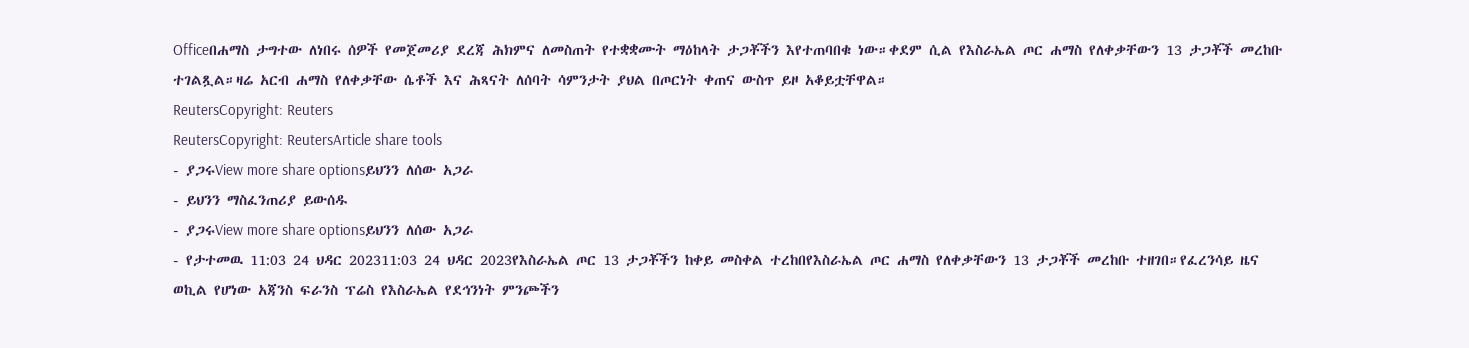Officeበሐማስ ታግተው ለነበሩ ሰዎች የመጀመሪያ ደረጃ ሕክምና ለመስጠት የተቋቋሙት ማዕከላት ታጋቾችን እየተጠባበቁ ነው።ቀደም ሲል የእስራኤል ጦር ሐማስ የለቀቃቸውን 13 ታጋቾች መረከቡ ተገልጿል።ዛሬ አርብ ሐማስ የለቀቃቸው ሴቶች እና ሕጻናት ለሰባት ሳምንታት ያህል በጦርነት ቀጠና ውስጥ ይዞ አቆይቷቸዋል።
ReutersCopyright: Reuters
ReutersCopyright: ReutersArticle share tools
- ያጋሩView more share optionsይህንን ለሰው አጋራ
- ይህንን ማስፈንጠሪያ ይውሰዱ
- ያጋሩView more share optionsይህንን ለሰው አጋራ
- የታተመዉ 11:03 24 ህዳር 202311:03 24 ህዳር 2023የእስራኤል ጦር 13 ታጋቾችን ከቀይ መስቀል ተረከበየእስራኤል ጦር ሐማስ የለቀቃቸውን 13 ታጋቾች መረከቡ ተዘገበ።የፈረንሳይ ዜና ወኪል የሆነው አጃንስ ፍራንስ ፕሬስ የእስራኤል የደኅንነት ምንጮችን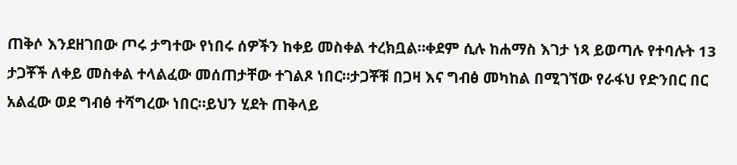ጠቅሶ እንደዘገበው ጦሩ ታግተው የነበሩ ሰዎችን ከቀይ መስቀል ተረክቧል።ቀደም ሲሉ ከሐማስ እገታ ነጻ ይወጣሉ የተባሉት 13 ታጋቾች ለቀይ መስቀል ተላልፈው መሰጠታቸው ተገልጾ ነበር።ታጋቾቹ በጋዛ እና ግብፅ መካከል በሚገኘው የራፋህ የድንበር በር አልፈው ወደ ግብፅ ተሻግረው ነበር።ይህን ሂደት ጠቅላይ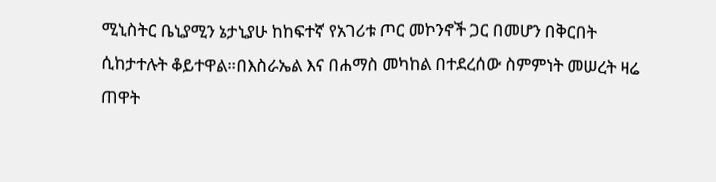ሚኒስትር ቤኒያሚን ኔታኒያሁ ከከፍተኛ የአገሪቱ ጦር መኮንኖች ጋር በመሆን በቅርበት ሲከታተሉት ቆይተዋል።በእስራኤል እና በሐማስ መካከል በተደረሰው ስምምነት መሠረት ዛሬ ጠዋት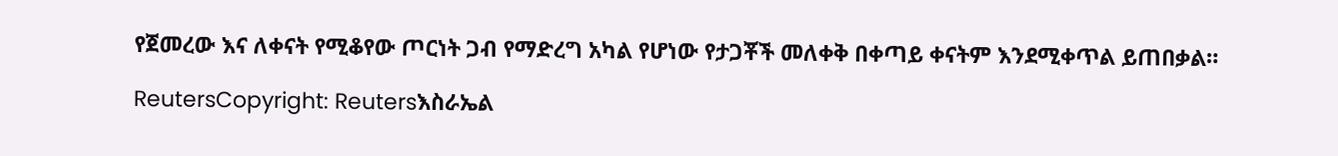የጀመረው እና ለቀናት የሚቆየው ጦርነት ጋብ የማድረግ አካል የሆነው የታጋቾች መለቀቅ በቀጣይ ቀናትም እንደሚቀጥል ይጠበቃል።

ReutersCopyright: Reutersእስራኤል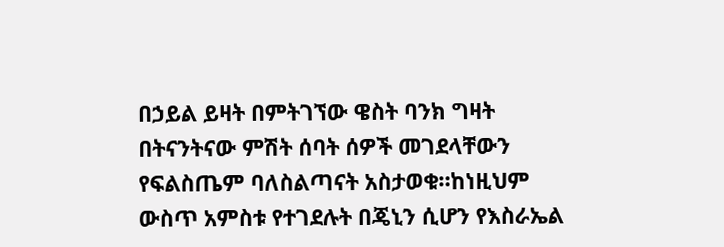በኃይል ይዛት በምትገኘው ዌስት ባንክ ግዛት በትናንትናው ምሽት ሰባት ሰዎች መገደላቸውን የፍልስጤም ባለስልጣናት አስታወቁ።ከነዚህም ውስጥ አምስቱ የተገደሉት በጄኒን ሲሆን የእስራኤል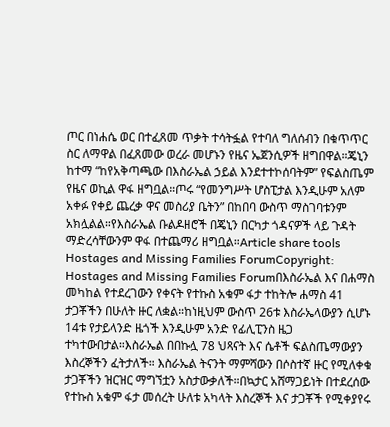ጦር በነሐሴ ወር በተፈጸመ ጥቃት ተሳትፏል የተባለ ግለሰብን በቁጥጥር ስር ለማዋል በፈጸመው ወረራ መሆኑን የዜና ኤጀንሲዎች ዘግበዋል።ጄኒን ከተማ “ከየአቅጣጫው በእስራኤል ኃይል እንደተተኮሰባትም” የፍልስጤም የዜና ወኪል ዋፋ ዘግቧል።ጦሩ “የመንግሥት ሆስፒታል እንዲሁም አለም አቀፉ የቀይ ጨረቃ ዋና መስሪያ ቤትን” በከበባ ውስጥ ማስገባቱንም አክሏልል።የእስራኤል ቡልዶዘሮች በጄኒን በርካታ ጎዳናዎች ላይ ጉዳት ማድረሳቸውንም ዋፋ በተጨማሪ ዘግቧል።Article share tools
Hostages and Missing Families ForumCopyright: Hostages and Missing Families Forumበእስራኤል እና በሐማስ መካከል የተደረገውን የቀናት የተኩስ አቁም ፋታ ተከትሎ ሐማስ 41 ታጋቾችን በሁለት ዙር ለቋል።ከነዚህም ውስጥ 26ቱ እስራኤላውያን ሲሆኑ 14ቱ የታይላንድ ዜጎች እንዲሁም አንድ የፊሊፒንስ ዜጋ ተካተውበታል።እስራኤል በበኩሏ 78 ህጻናት እና ሴቶች ፍልስጤማውያን እስረኞችን ፈትታለች። እስራኤል ትናንት ማምሻውን በሶስተኛ ዙር የሚለቀቁ ታጋቾችን ዝርዝር ማግኘቷን አስታውቃለች።በኳታር አሸማጋይነት በተደረሰው የተኩስ አቁም ፋታ መሰረት ሁለቱ አካላት እስረኞች እና ታጋቾች የሚቀያየሩ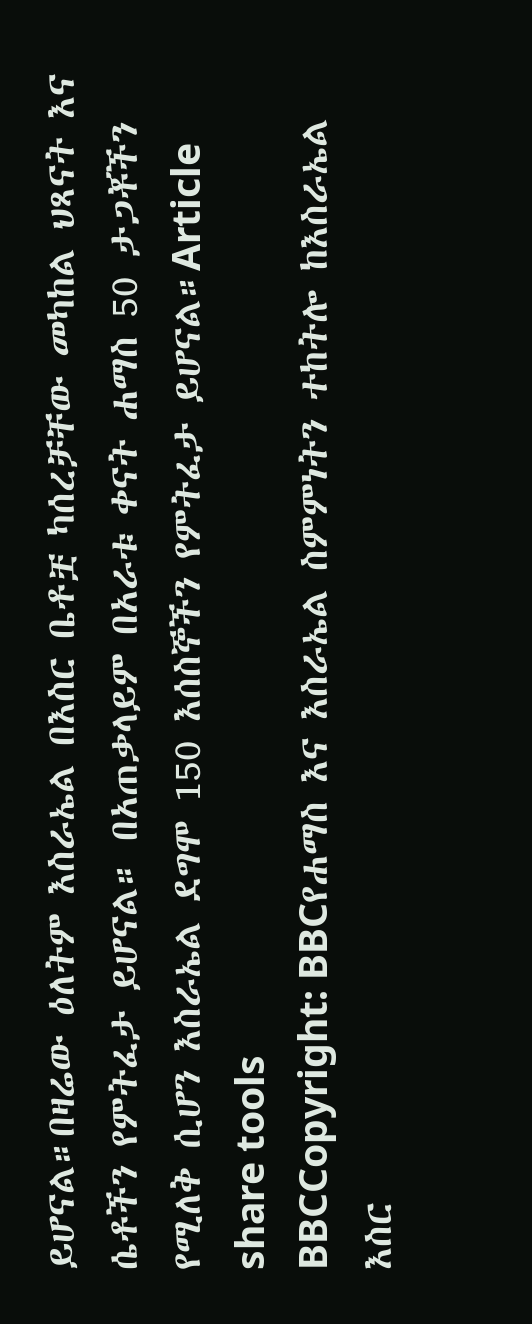ይሆናል።በዛሬው ዕለትም እስራኤል በእስር ቤቶቿ ካሰረቻቸው መካከል ህጻናት እና ሴቶችን የምትፈታ ይሆናል። በአጠቃላይም በአራቱ ቀናት ሐማስ 50 ታጋቾችን የሚለቅ ሲሆን እስራኤል ደግሞ 150 እሰስኞችን የምትፈታ ይሆናል።Article share tools
BBCCopyright: BBCየሐማስ እና እስራኤል ስምምነትን ተከትሎ ከእስራኤል እስር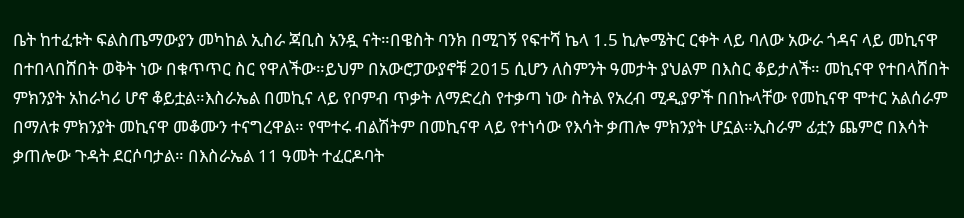ቤት ከተፈቱት ፍልስጤማውያን መካከል ኢስራ ጃቢስ አንዷ ናት።በዌስት ባንክ በሚገኝ የፍተሻ ኬላ 1.5 ኪሎሜትር ርቀት ላይ ባለው አውራ ጎዳና ላይ መኪናዋ በተበላበሸበት ወቅት ነው በቁጥጥር ስር የዋለችው።ይህም በአውሮፓውያኖቹ 2015 ሲሆን ለስምንት ዓመታት ያህልም በእስር ቆይታለች። መኪናዋ የተበላሸበት ምክንያት አከራካሪ ሆኖ ቆይቷል።እስራኤል በመኪና ላይ የቦምብ ጥቃት ለማድረስ የተቃጣ ነው ስትል የአረብ ሚዲያዎች በበኩላቸው የመኪናዋ ሞተር አልሰራም በማለቱ ምክንያት መኪናዋ መቆሙን ተናግረዋል። የሞተሩ ብልሽትም በመኪናዋ ላይ የተነሳው የእሳት ቃጠሎ ምክንያት ሆኗል።ኢስራም ፊቷን ጨምሮ በእሳት ቃጠሎው ጉዳት ደርሶባታል። በእስራኤል 11 ዓመት ተፈርዶባት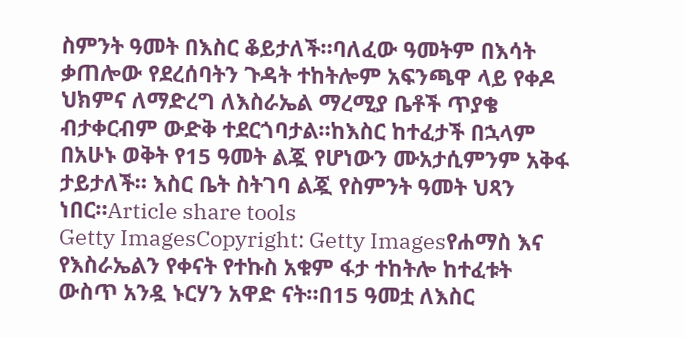ስምንት ዓመት በእስር ቆይታለች።ባለፈው ዓመትም በእሳት ቃጠሎው የደረሰባትን ጉዳት ተከትሎም አፍንጫዋ ላይ የቀዶ ህክምና ለማድረግ ለእስራኤል ማረሚያ ቤቶች ጥያቄ ብታቀርብም ውድቅ ተደርጎባታል።ከእስር ከተፈታች በኋላም በአሁኑ ወቅት የ15 ዓመት ልጇ የሆነውን ሙአታሲምንም አቅፋ ታይታለች። እስር ቤት ስትገባ ልጇ የስምንት ዓመት ህጻን ነበር።Article share tools
Getty ImagesCopyright: Getty Imagesየሐማስ እና የእስራኤልን የቀናት የተኩስ አቁም ፋታ ተከትሎ ከተፈቱት ውስጥ አንዷ ኑርሃን አዋድ ናት።በ15 ዓመቷ ለእስር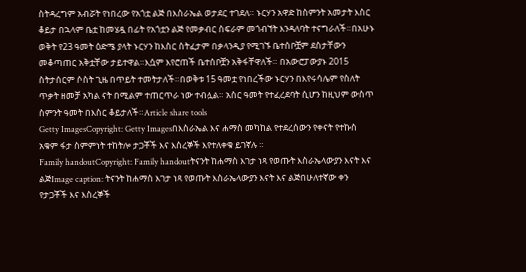ስትዳረግም አብሯት የነበረው የአጎቷ ልጅ በእስራኤል ወታደር ተገደለ። ኑርሃን አዋድ ከስምንት አመታት እስር ቆይታ በኋላም ቤቷ ከመሄዷ በፊት የአጎቷን ልጅ የመቃብር ስፍራም መጎብኘት እንዳለባት ተናግራለች።በአሁኑ ወቅት የ23 ዓመት ዕድሜ ያላት ኑርሃን ከእስር ስትፈታም በቃላንዲያ የሚገኙ ቤተሰቦቿም ደስታቸውን መቆጣጠር አቅቷቸው ታይተዋል።እሷም እየሮጠች ቤተሰቦቿን አቅፋቸዋለች። በአውሮፓውያኑ 2015 ስትታሰርም ሶስት ጊዜ በጥይት ተመትታለች።በወቅቱ 15 ዓመቷ የነበረችው ኑርሃን በእየሩሳሌም የስለት ጥቃት ዘመቻ አካል ናት በሚልም ተጠርጥራ ነው ተብሏል። አስር ዓመት የተፈረደባት ሲሆን ከዚህም ውስጥ ስምንት ዓመት በእስር ቆይታለች።Article share tools
Getty ImagesCopyright: Getty Imagesበእስራኤል እና ሐማስ መካከል የተደረሰውን የቀናት የተኩስ አቁም ፋታ ስምምነት ተከትሎ ታጋቾች እና እስረኞች እየተለቀቁ ይገኛሉ ።
Family handoutCopyright: Family handoutትናንት ከሐማስ እገታ ነጻ የወጡት እስራኤላውያን እናት እና ልጅImage caption: ትናንት ከሐማስ እገታ ነጻ የወጡት እስራኤላውያን እናት እና ልጅበሁለተኛው ቀን የታጋቾች እና እስረኞች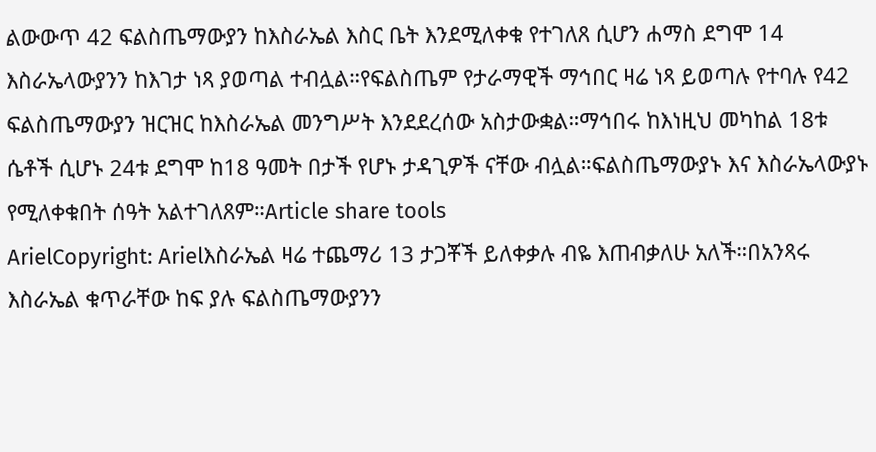ልውውጥ 42 ፍልስጤማውያን ከእስራኤል እስር ቤት እንደሚለቀቁ የተገለጸ ሲሆን ሐማስ ደግሞ 14 እስራኤላውያንን ከእገታ ነጻ ያወጣል ተብሏል።የፍልስጤም የታራማዊች ማኅበር ዛሬ ነጻ ይወጣሉ የተባሉ የ42 ፍልስጤማውያን ዝርዝር ከእስራኤል መንግሥት እንደደረሰው አስታውቋል።ማኅበሩ ከእነዚህ መካከል 18ቱ ሴቶች ሲሆኑ 24ቱ ደግሞ ከ18 ዓመት በታች የሆኑ ታዳጊዎች ናቸው ብሏል።ፍልስጤማውያኑ እና እስራኤላውያኑ የሚለቀቁበት ሰዓት አልተገለጸም።Article share tools
ArielCopyright: Arielእስራኤል ዛሬ ተጨማሪ 13 ታጋቾች ይለቀቃሉ ብዬ እጠብቃለሁ አለች።በአንጻሩ እስራኤል ቁጥራቸው ከፍ ያሉ ፍልስጤማውያንን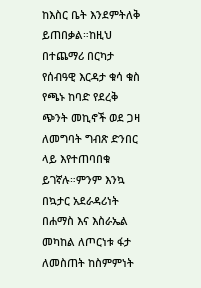ከእስር ቤት እንደምትለቅ ይጠበቃል።ከዚህ በተጨማሪ በርካታ የሰብዓዊ እርዳታ ቁሳ ቁስ የጫኑ ከባድ የደረቅ ጭንት መኪኖች ወደ ጋዛ ለመግባት ግብጽ ድንበር ላይ እየተጠባበቁ ይገኛሉ።ምንም እንኳ በኳታር አደራዳሪነት በሐማስ እና እስራኤል መካከል ለጦርነቱ ፋታ ለመስጠት ከስምምነት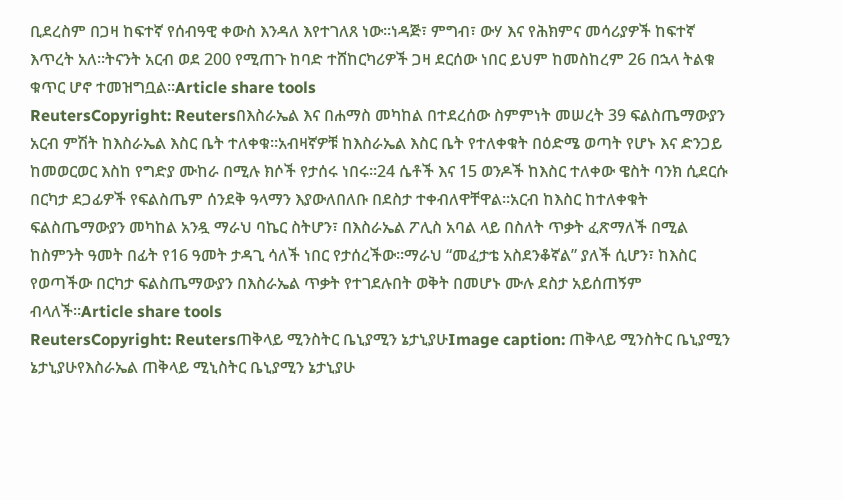ቢደረስም በጋዛ ከፍተኛ የሰብዓዊ ቀውስ እንዳለ እየተገለጸ ነው።ነዳጅ፣ ምግብ፣ ውሃ እና የሕክምና መሳሪያዎች ከፍተኛ እጥረት አለ።ትናንት አርብ ወደ 200 የሚጠጉ ከባድ ተሸከርካሪዎች ጋዛ ደርሰው ነበር ይህም ከመስከረም 26 በኋላ ትልቁ ቁጥር ሆኖ ተመዝግቧል።Article share tools
ReutersCopyright: Reutersበእስራኤል እና በሐማስ መካከል በተደረሰው ስምምነት መሠረት 39 ፍልስጤማውያን አርብ ምሽት ከእስራኤል እስር ቤት ተለቀቁ።አብዛኛዎቹ ከእስራኤል እስር ቤት የተለቀቁት በዕድሜ ወጣት የሆኑ እና ድንጋይ ከመወርወር እስከ የግድያ ሙከራ በሚሉ ክሶች የታሰሩ ነበሩ።24 ሴቶች እና 15 ወንዶች ከእስር ተለቀው ዌስት ባንክ ሲደርሱ በርካታ ደጋፊዎች የፍልስጤም ሰንደቅ ዓላማን እያውለበለቡ በደስታ ተቀብለዋቸዋል።አርብ ከእስር ከተለቀቁት ፍልስጤማውያን መካከል አንዷ ማራህ ባኬር ስትሆን፣ በእስራኤል ፖሊስ አባል ላይ በስለት ጥቃት ፈጽማለች በሚል ከስምንት ዓመት በፊት የ16 ዓመት ታዳጊ ሳለች ነበር የታሰረችው።ማራህ “መፈታቴ አስደንቆኛል” ያለች ሲሆን፣ ከእስር የወጣችው በርካታ ፍልስጤማውያን በእስራኤል ጥቃት የተገደሉበት ወቅት በመሆኑ ሙሉ ደስታ አይሰጠኝም ብላለች።Article share tools
ReutersCopyright: Reutersጠቅላይ ሚንስትር ቤኒያሚን ኔታኒያሁImage caption: ጠቅላይ ሚንስትር ቤኒያሚን ኔታኒያሁየእስራኤል ጠቅላይ ሚኒስትር ቤኒያሚን ኔታኒያሁ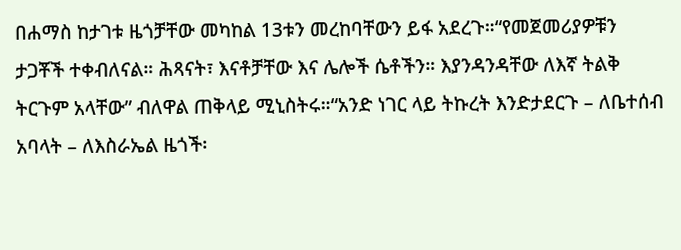በሐማስ ከታገቱ ዜጎቻቸው መካከል 13ቱን መረከባቸውን ይፋ አደረጉ።“የመጀመሪያዎቹን ታጋቾች ተቀብለናል። ሕጻናት፣ እናቶቻቸው እና ሌሎች ሴቶችን። እያንዳንዳቸው ለእኛ ትልቅ ትርጉም አላቸው” ብለዋል ጠቅላይ ሚኒስትሩ።“አንድ ነገር ላይ ትኩረት እንድታደርጉ – ለቤተሰብ አባላት – ለእስራኤል ዜጎች፡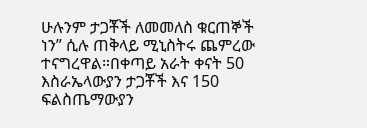ሁሉንም ታጋቾች ለመመለስ ቁርጠኞች ነን” ሲሉ ጠቅላይ ሚኒስትሩ ጨምረው ተናግረዋል።በቀጣይ አራት ቀናት 50 እስራኤላውያን ታጋቾች እና 150 ፍልስጤማውያን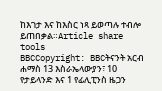ከእገታ እና ከእስር ነጻ ይወጣሉ ተብሎ ይጠበቃል።Article share tools
BBCCopyright: BBCትናንት አርብ ሐማስ 13 እስራኤላውያን፣ 10 የታይላንድ እና 1 የፊሊፒንስ ዜጋን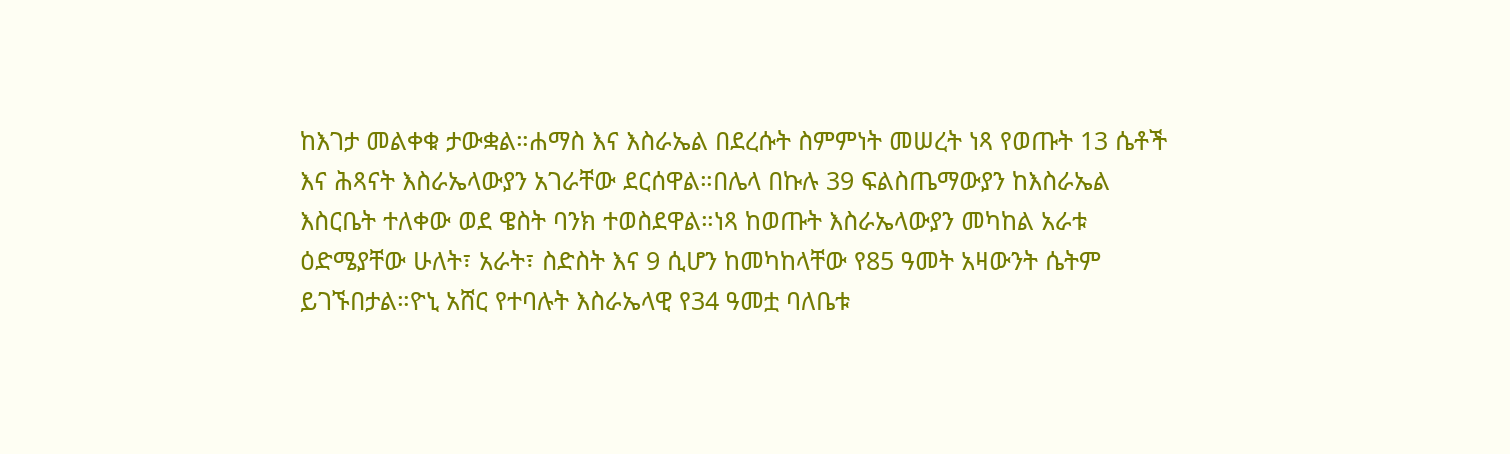ከእገታ መልቀቁ ታውቋል።ሐማስ እና እስራኤል በደረሱት ስምምነት መሠረት ነጻ የወጡት 13 ሴቶች እና ሕጻናት እስራኤላውያን አገራቸው ደርሰዋል።በሌላ በኩሉ 39 ፍልስጤማውያን ከእስራኤል እስርቤት ተለቀው ወደ ዌስት ባንክ ተወስደዋል።ነጻ ከወጡት እስራኤላውያን መካከል አራቱ ዕድሜያቸው ሁለት፣ አራት፣ ስድስት እና 9 ሲሆን ከመካከላቸው የ85 ዓመት አዛውንት ሴትም ይገኙበታል።ዮኒ አሸር የተባሉት እስራኤላዊ የ34 ዓመቷ ባለቤቱ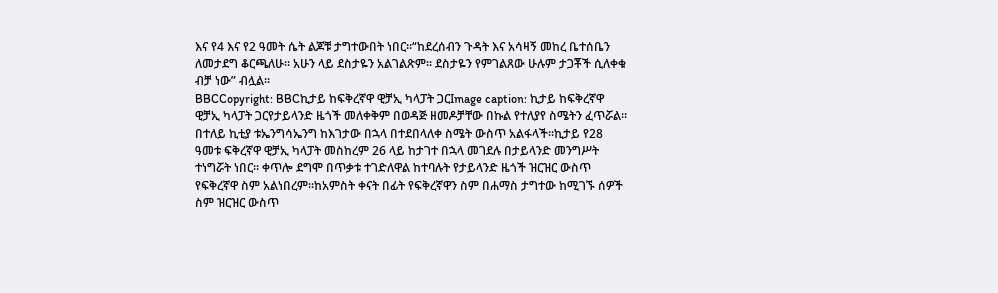እና የ4 እና የ2 ዓመት ሴት ልጆቹ ታግተውበት ነበር።“ከደረሰብን ጉዳት እና አሳዛኝ መከረ ቤተሰቤን ለመታደግ ቆርጫለሁ። አሁን ላይ ደስታዬን አልገልጽም። ደስታዬን የምገልጸው ሁሉም ታጋቾች ሲለቀቁ ብቻ ነው” ብሏል።
BBCCopyright: BBCኪታይ ከፍቅረኛዋ ዊቻኢ ካላፓት ጋርImage caption: ኪታይ ከፍቅረኛዋ ዊቻኢ ካላፓት ጋርየታይላንድ ዜጎች መለቀቅም በወዳጅ ዘመዶቻቸው በኩል የተለያየ ስሜትን ፈጥሯል። በተለይ ኪቲያ ቱኤንግሳኤንግ ከእገታው በኋላ በተደበላለቀ ስሜት ውስጥ አልፋላች።ኪታይ የ28 ዓመቱ ፍቅረኛዋ ዊቻኢ ካላፓት መስከረም 26 ላይ ከታገተ በኋላ መገደሉ በታይላንድ መንግሥት ተነግሯት ነበር። ቀጥሎ ደግሞ በጥቃቱ ተገድለዋል ከተባሉት የታይላንድ ዜጎች ዝርዝር ውስጥ የፍቅረኛዋ ስም አልነበረም።ከአምስት ቀናት በፊት የፍቅረኛዋን ስም በሐማስ ታግተው ከሚገኙ ሰዎች ስም ዝርዝር ውስጥ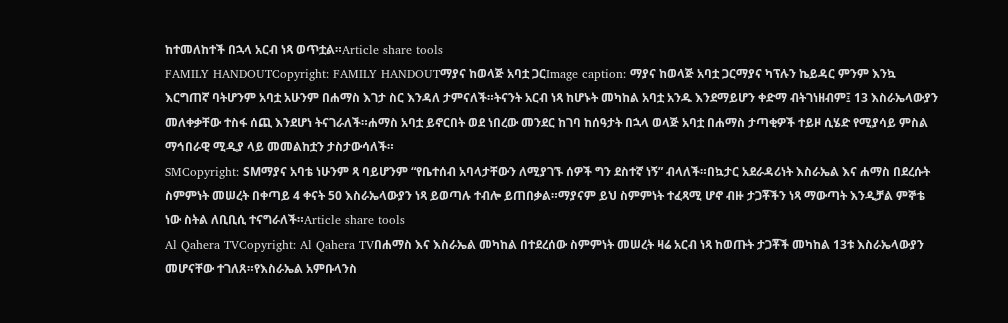ከተመለከተች በኋላ አርብ ነጻ ወጥቷል።Article share tools
FAMILY HANDOUTCopyright: FAMILY HANDOUTማያና ከወላጅ አባቷ ጋርImage caption: ማያና ከወላጅ አባቷ ጋርማያና ካፕሉን ኬይዳር ምንም እንኳ እርግጠኛ ባትሆንም አባቷ አሁንም በሐማስ እገታ ስር እንዳለ ታምናለች።ትናንት አርብ ነጻ ከሆኑት መካከል አባቷ አንዱ እንደማይሆን ቀድማ ብትገነዘብም፤ 13 እስራኤላውያን መለቀቃቸው ተስፋ ሰጪ እንደሆነ ትናገራለች።ሐማስ አባቷ ይኖርበት ወደ ነበረው መንደር ከገባ ከሰዓታት በኋላ ወላጅ አባቷ በሐማስ ታጣቂዎች ተይዞ ሲሄድ የሚያሳይ ምስል ማኅበራዊ ሚዲያ ላይ መመልከቷን ታስታውሳለች።
SMCopyright: SMማያና አባቴ ነሁንም ጻ ባይሆንም “የቤተሰብ አባላታቸውን ለሚያገኙ ሰዎች ግን ደስተኛ ነኝ” ብላለች።በኳታር አደራዳሪነት እስራኤል እና ሐማስ በደረሱት ስምምነት መሠረት በቀጣይ 4 ቀናት 50 እስራኤላውያን ነጻ ይወጣሉ ተብሎ ይጠበቃል።ማያናም ይህ ስምምነት ተፈጻሚ ሆኖ ብዙ ታጋቾችን ነጻ ማውጣት እንዲቻል ምኞቴ ነው ስትል ለቢቢሲ ተናግራለች።Article share tools
Al Qahera TVCopyright: Al Qahera TVበሐማስ እና እስራኤል መካከል በተደረሰው ስምምነት መሠረት ዛሬ አርብ ነጻ ከወጡት ታጋቾች መካከል 13ቱ እስራኤላውያን መሆናቸው ተገለጸ።የእስራኤል አምቡላንስ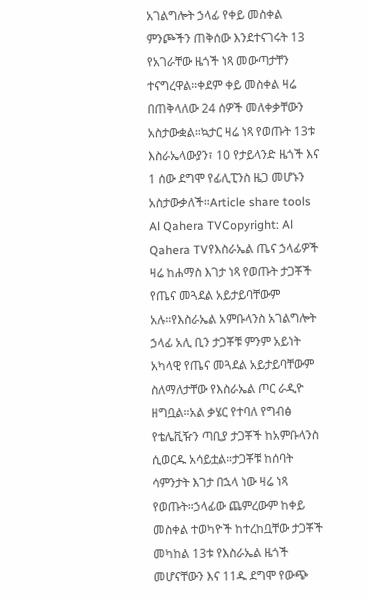አገልግሎት ኃላፊ የቀይ መስቀል ምንጮችን ጠቅሰው እንደተናገሩት 13 የአገራቸው ዜጎች ነጻ መውጣታቸን ተናግረዋል።ቀደም ቀይ መስቀል ዛሬ በጠቅላለው 24 ሰዎች መለቀቃቸውን አስታውቋል።ኳታር ዛሬ ነጻ የወጡት 13ቱ እስራኤላውያን፣ 10 የታይላንድ ዜጎች እና 1 ሰው ደግሞ የፊሊፒንስ ዜጋ መሆኑን አስታውቃለች።Article share tools
Al Qahera TVCopyright: Al Qahera TVየእስራኤል ጤና ኃላፊዎች ዛሬ ከሐማስ እገታ ነጻ የወጡት ታጋቾች የጤና መጓደል አይታይባቸውም አሉ።የእስራኤል አምቡላንስ አገልግሎት ኃላፊ አሊ ቢን ታጋቾቹ ምንም አይነት አካላዊ የጤና መጓደል አይታይባቸውም ስለማለታቸው የእስራኤል ጦር ራዲዮ ዘግቧል።አል ቃሄር የተባለ የግብፅ የቴሌቪዥን ጣቢያ ታጋቾች ከአምቡላንስ ሲወርዱ አሳይቷል።ታጋቾቹ ከሰባት ሳምንታት እገታ በኋላ ነው ዛሬ ነጻ የወጡት።ኃላፊው ጨምረውም ከቀይ መስቀል ተወካዮች ከተረከቧቸው ታጋቾች መካከል 13ቱ የእስራኤል ዜጎች መሆናቸውን እና 11ዱ ደግሞ የውጭ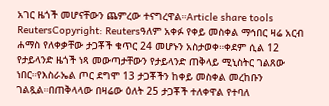አገር ዜጎች መሆናቸውን ጨምረው ተናግረዋል።Article share tools
ReutersCopyright: Reutersዓለም አቀፉ የቀይ መስቀል ማኅበር ዛሬ አርብ ሐማስ የለቀቃቸው ታጋቾች ቁጥር 24 መሆኑን አስታወቀ።ቀደም ሲል 12 የታይላንድ ዜጎች ነጻ መውጣታቸውን የታይላንድ ጠቅላይ ሚኒስትር ገልጸው ነበር።የእስራኤል ጦር ደግሞ 13 ታጋቾችን ከቀይ መስቀል መረከቡን ገልጿል።በጠቅላላው በዛሬው ዕለት 25 ታጋቾች ተለቀዋል የተባለ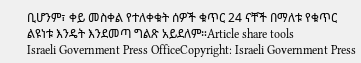ቢሆንም፣ ቀይ መስቀል የተለቀቁት ሰዎች ቁጥር 24 ናቸች በማለቱ የቁጥር ልዩነቱ እንዴት እንደመጣ ግልጽ አይደለም።Article share tools
Israeli Government Press OfficeCopyright: Israeli Government Press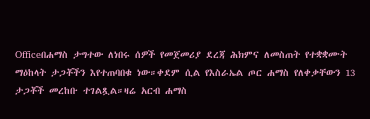Officeበሐማስ ታግተው ለነበሩ ሰዎች የመጀመሪያ ደረጃ ሕክምና ለመስጠት የተቋቋሙት ማዕከላት ታጋቾችን እየተጠባበቁ ነው።ቀደም ሲል የእስራኤል ጦር ሐማስ የለቀቃቸውን 13 ታጋቾች መረከቡ ተገልጿል።ዛሬ አርብ ሐማስ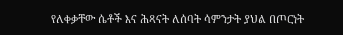የለቀቃቸው ሴቶች እና ሕጻናት ለሰባት ሳምንታት ያህል በጦርነት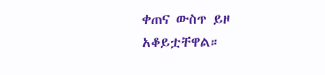ቀጠና ውስጥ ይዞ አቆይቷቸዋል።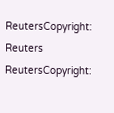ReutersCopyright: Reuters
ReutersCopyright: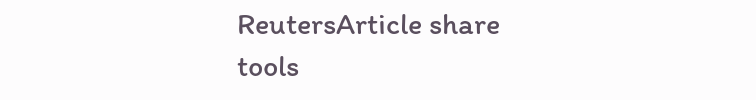ReutersArticle share tools